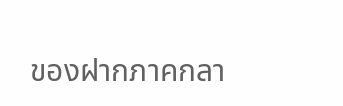ของฝากภาคกลา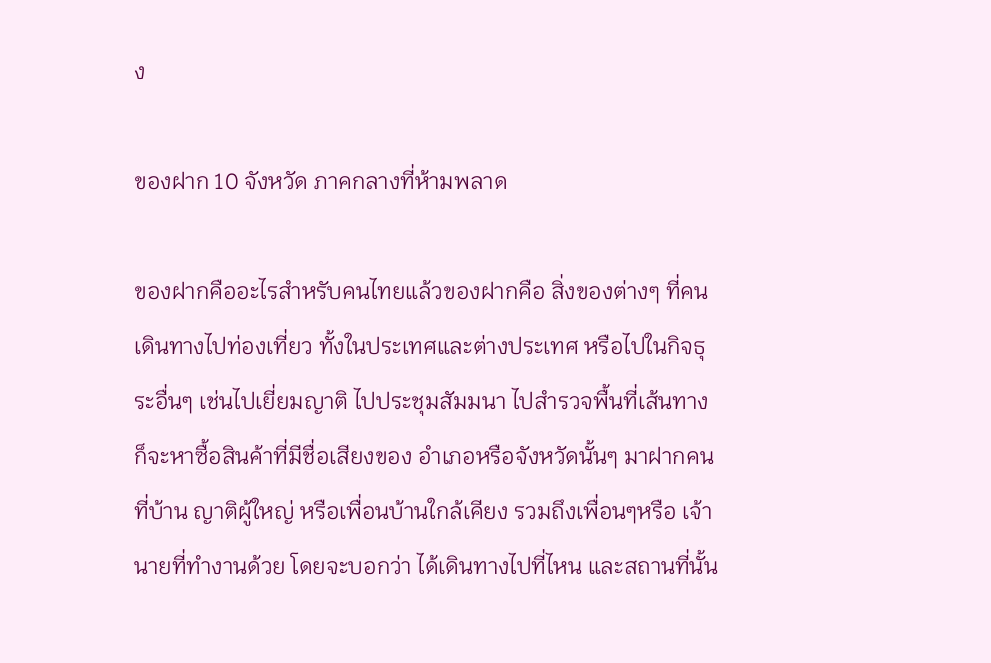ง

ของฝาก 10 จังหวัด ภาคกลางที่ห้ามพลาด

ของฝากคืออะไรสำหรับคนไทยแล้วของฝากคือ สิ่งของต่างๆ ที่คนเดินทางไปท่องเที่ยว ทั้งในประเทศและต่างประเทศ หรือไปในกิจธุระอื่นๆ เช่นไปเยี่ยมญาติ ไปประชุมสัมมนา ไปสำรวจพื้นที่เส้นทาง ก็จะหาซื้อสินค้าที่มีชื่อเสียงของ อำเภอหรือจังหวัดนั้นๆ มาฝากคนที่บ้าน ญาติผู้ใหญ่ หรือเพื่อนบ้านใกล้เคียง รวมถึงเพื่อนๆหรือ เจ้านายที่ทำงานด้วย โดยจะบอกว่า ได้เดินทางไปที่ไหน และสถานที่นั้น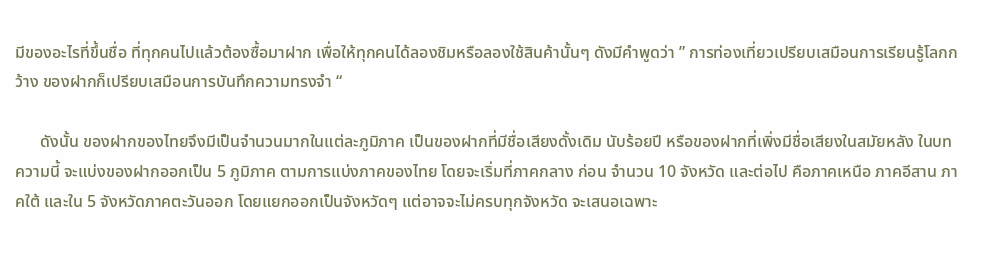มีของอะไรที่ขึ้นชื่อ ที่ทุกคนไปแล้วต้องซื้อมาฝาก เพื่อให้ทุกคนได้ลองชิมหรือลองใช้สินค้านั้นๆ ดังมีคำพูดว่า ” การท่องเที่ยวเปรียบเสมือนการเรียนรู้โลกกว้าง ของฝากก็เปรียบเสมือนการบันทึกความทรงจำ “

      ดังนั้น ของฝากของไทยจึงมีเป็นจำนวนมากในแต่ละภูมิภาค เป็นของฝากที่มีชื่อเสียงดั้งเดิม นับร้อยปี หรือของฝากที่เพิ่งมีชื่อเสียงในสมัยหลัง ในบทความนี้ จะแบ่งของฝากออกเป็น 5 ภูมิภาค ตามการแบ่งภาคของไทย โดยจะเริ่มที่ภาคกลาง ก่อน จำนวน 10 จังหวัด และต่อไป คือภาคเหนือ ภาคอีสาน ภาคใต้ และใน 5 จังหวัดภาคตะวันออก โดยแยกออกเป็นจังหวัดๆ แต่อาจจะไม่ครบทุกจังหวัด จะเสนอเฉพาะ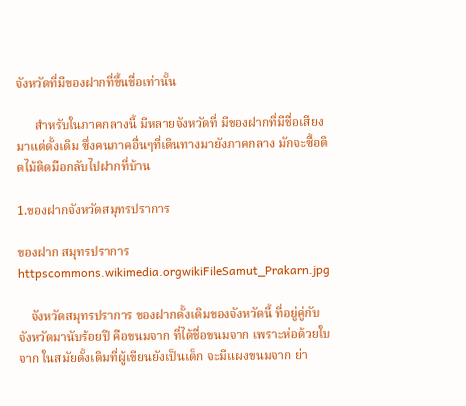จังหวัดที่มีของฝากที่ขึ้นชื่อเท่านั้น

      สำหรับในภาคกลางนี้ มีหลายจังหวัดที่ มีของฝากที่มีชื่อเสียงมาแต่ดั้งเดิม ซึ่งคนภาคอื่นๆที่เดินทางมายังภาคกลาง มักจะซื้อติดไม้ติดมือกลับไปฝากที่บ้าน

1.ของฝากจังหวัดสมุทรปราการ

ของฝาก สมุทรปราการ
httpscommons.wikimedia.orgwikiFileSamut_Prakarn.jpg

    จังหวัดสมุทรปราการ ของฝากดั้งเดิมของจังหวัดนี้ ที่อยู่คู่กับจังหวัดมานับร้อยปี คือขนมจาก ที่ได้ชื่อขนมจาก เพราะห่อด้วยใบจาก ในสมัยดั้งเดิมที่ผู้เขียนยังเป็นเด็ก จะมีแผงขนมจาก ย่า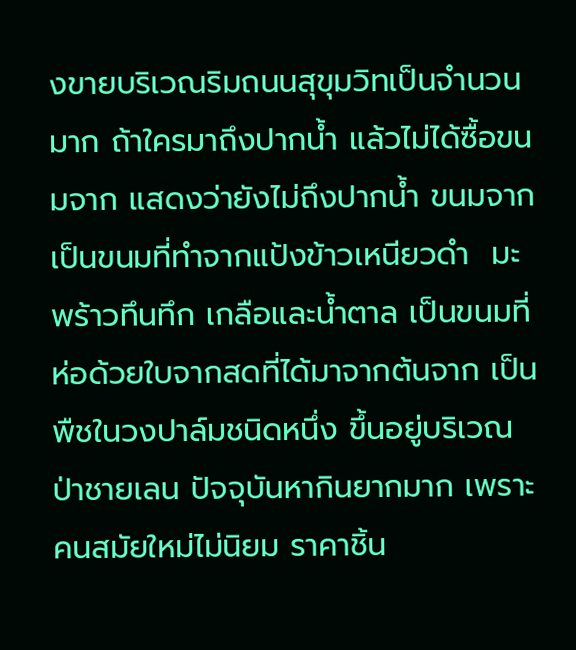งขายบริเวณริมถนนสุขุมวิทเป็นจำนวนมาก ถ้าใครมาถึงปากน้ำ แล้วไม่ได้ซื้อขนมจาก แสดงว่ายังไม่ถึงปากน้ำ ขนมจาก เป็นขนมที่ทำจากแป้งข้าวเหนียวดำ  มะพร้าวทึนทึก เกลือและน้ำตาล เป็นขนมที่ห่อด้วยใบจากสดที่ได้มาจากต้นจาก เป็นพืชในวงปาล์มชนิดหนึ่ง ขึ้นอยู่บริเวณป่าชายเลน ปัจจุบันหากินยากมาก เพราะคนสมัยใหม่ไม่นิยม ราคาชิ้น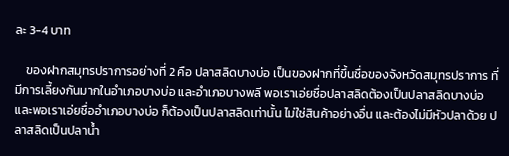ละ 3-4 บาท

    ของฝากสมุทรปราการอย่างที่ 2 คือ ปลาสลิดบางบ่อ เป็นของฝากที่ขึ้นชื่อของจังหวัดสมุทรปราการ ที่มีการเลี้ยงกันมากในอำเภอบางบ่อ และอำเภอบางพลี พอเราเอ่ยชื่อปลาสลิดต้องเป็นปลาสลิดบางบ่อ และพอเราเอ่ยชื่ออำเภอบางบ่อ ก็ต้องเป็นปลาสลิดเท่านั้น ไม่ใช่สินค้าอย่างอื่น และต้องไม่มีหัวปลาด้วย ปลาสลิดเป็นปลาน้ำ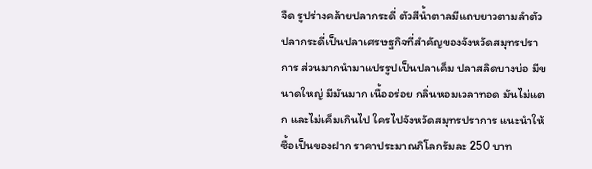จืด รูปร่างคล้ายปลากระดี่ ตัวสีน้ำตาลมีแถบยาวตามลำตัว ปลากระดี่เป็นปลาเศรษฐกิจที่สำคัญของจังหวัดสมุทรปราการ ส่วนมากนำมาแปรรูปเป็นปลาเค็ม ปลาสลิดบางบ่อ มีขนาดใหญ่ มีมันมาก เนื้ออร่อย กลิ่นหอมเวลาทอด มันไม่แตก และไม่เค็มเกินไป ใครไปจังหวัดสมุทรปราการ แนะนำให้ซื้อเป็นของฝาก ราคาประมาณกิโลกรัมละ 250 บาท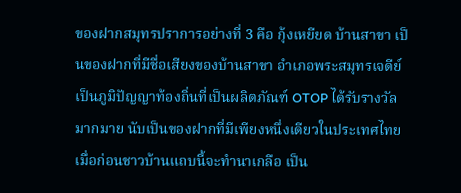ของฝากสมุทรปราการอย่างที่ 3 คือ กุ้งเหยียด บ้านสาขา เป็นของฝากที่มีชื่อเสียงของบ้านสาขา อำเภอพระสมุทรเจดีย์ เป็นภูมิปัญญาท้องถิ่นที่เป็นผลิตภัณฑ์ OTOP ได้รับรางวัลมากมาย นับเป็นของฝากที่มีเพียงหนึ่งเดียวในประเทศไทย เมื่อก่อนชาวบ้านแถบนี้จะทำนาเกลือ เป็น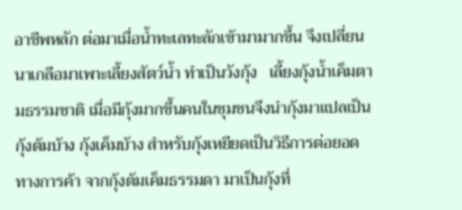อาชีพหลัก ต่อมาเมื่อน้ำทะเลทะลักเข้ามามากขึ้น จึงเปลี่ยนนาเกลือมาเพาะเลี้ยงสัตว์น้ำ ทำเป็นวังกุ้ง   เลี้ยงกุ้งน้ำเค็มตามธรรมชาติ เมื่อมีกุ้งมากขึ้นคนในชุมชนจึงนำกุ้งมาแปลเป็นกุ้งต้มบ้าง กุ้งเค็มบ้าง สำหรับกุ้งเหยียดเป็นวิธีการต่อยอดทางการค้า จากกุ้งต้มเค็มธรรมดา มาเป็นกุ้งที่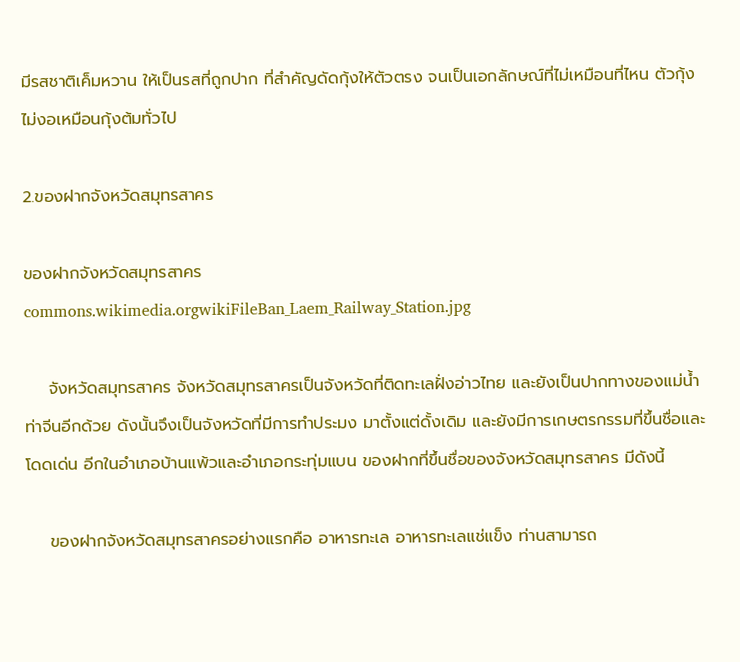มีรสชาติเค็มหวาน ให้เป็นรสที่ถูกปาก ที่สำคัญดัดกุ้งให้ตัวตรง จนเป็นเอกลักษณ์ที่ไม่เหมือนที่ไหน ตัวกุ้งไม่งอเหมือนกุ้งต้มทั่วไป

2.ของฝากจังหวัดสมุทรสาคร

ของฝากจังหวัดสมุทรสาคร
commons.wikimedia.orgwikiFileBan_Laem_Railway_Station.jpg

    จังหวัดสมุทรสาคร จังหวัดสมุทรสาครเป็นจังหวัดที่ติดทะเลฝั่งอ่าวไทย และยังเป็นปากทางของแม่น้ำท่าจีนอีกด้วย ดังนั้นจึงเป็นจังหวัดที่มีการทำประมง มาตั้งแต่ดั้งเดิม และยังมีการเกษตรกรรมที่ขึ้นชื่อและโดดเด่น อีกในอำเภอบ้านแพ้วและอำเภอกระทุ่มแบน ของฝากที่ขึ้นชื่อของจังหวัดสมุทรสาคร มีดังนี้

    ของฝากจังหวัดสมุทรสาครอย่างแรกคือ อาหารทะเล อาหารทะเลแช่แข็ง ท่านสามารถ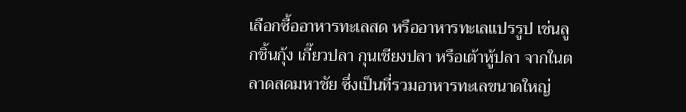เลือกซื้ออาหารทะเลสด หรืออาหารทะเลแปรรูป เช่นลูกชิ้นกุ้ง เกี๊ยวปลา กุนเชียงปลา หรือเต้าหู้ปลา จากในตลาดสดมหาชัย ซึ่งเป็นที่รวมอาหารทะเลขนาดใหญ่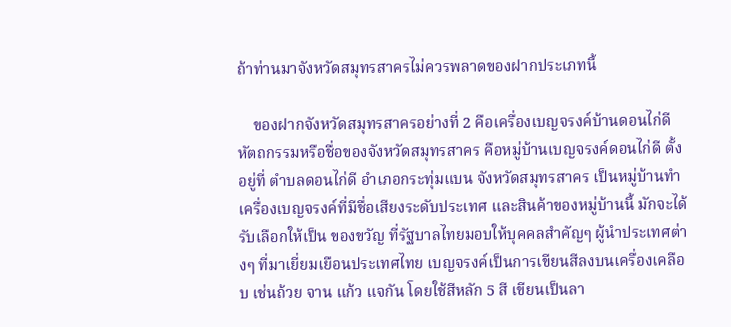ถ้าท่านมาจังหวัดสมุทรสาครไม่ควรพลาดของฝากประเภทนี้

    ของฝากจังหวัดสมุทรสาครอย่างที่ 2 คือเครื่องเบญจรงค์บ้านดอนไก่ดี หัตถกรรมหรือชื่อของจังหวัดสมุทรสาคร คือหมู่บ้านเบญจรงค์ดอนไก่ดี ตั้งอยู่ที่ ตำบลดอนไก่ดี อำเภอกระทุ่มแบน จังหวัดสมุทรสาคร เป็นหมู่บ้านทำเครื่องเบญจรงค์ที่มีชื่อเสียงระดับประเทศ และสินค้าของหมู่บ้านนี้ มักจะได้รับเลือกให้เป็น ของขวัญ ที่รัฐบาลไทยมอบให้บุคคลสำคัญๆ ผู้นำประเทศต่างๆ ที่มาเยี่ยมเยือนประเทศไทย เบญจรงค์เป็นการเขียนสีลงบนเครื่องเคลือบ เช่นถ้วย จาน แก้ว แจกัน โดยใช้สีหลัก 5 สี เขียนเป็นลา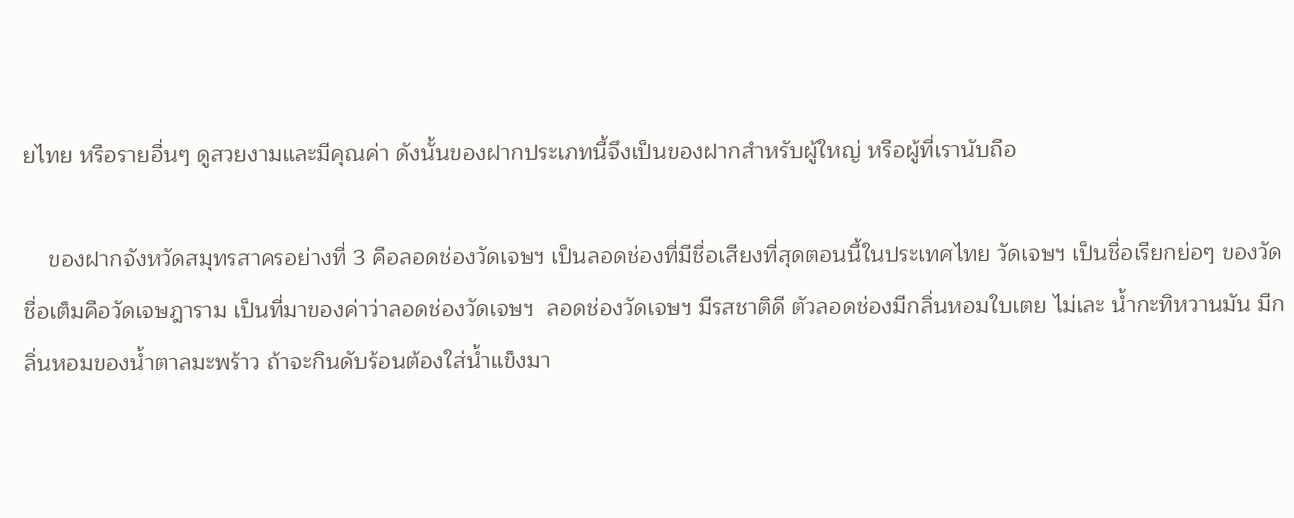ยไทย หรือรายอื่นๆ ดูสวยงามและมีคุณค่า ดังนั้นของฝากประเภทนี้จึงเป็นของฝากสำหรับผู้ใหญ่ หรือผู้ที่เรานับถือ

    ของฝากจังหวัดสมุทรสาครอย่างที่ 3 คือลอดช่องวัดเจษฯ เป็นลอดช่องที่มีชื่อเสียงที่สุดตอนนี้ในประเทศไทย วัดเจษฯ เป็นชื่อเรียกย่อๆ ของวัด ชื่อเต็มคือวัดเจษฎาราม เป็นที่มาของค่าว่าลอดช่องวัดเจษฯ  ลอดช่องวัดเจษฯ มีรสชาติดี ตัวลอดช่องมีกลิ่นหอมใบเตย ไม่เละ น้ำกะทิหวานมัน มีกลิ่นหอมของน้ำตาลมะพร้าว ถ้าจะกินดับร้อนต้องใส่น้ำแข็งมา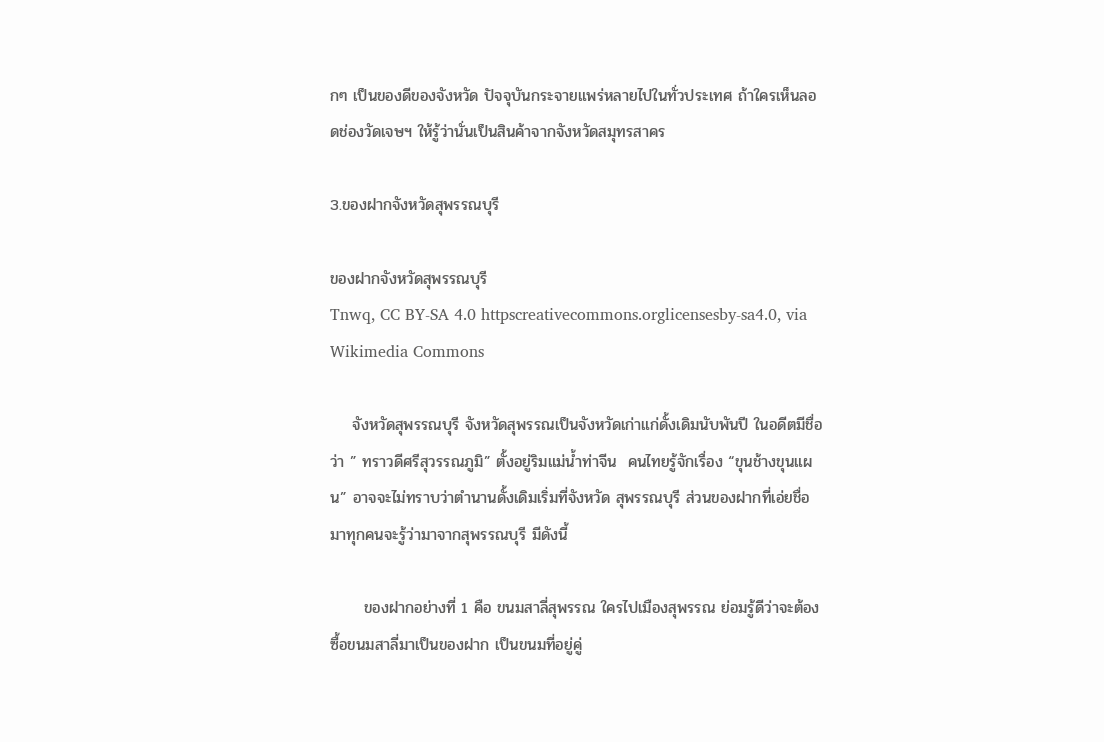กๆ เป็นของดีของจังหวัด ปัจจุบันกระจายแพร่หลายไปในทั่วประเทศ ถ้าใครเห็นลอดช่องวัดเจษฯ ให้รู้ว่านั่นเป็นสินค้าจากจังหวัดสมุทรสาคร

3.ของฝากจังหวัดสุพรรณบุรี

ของฝากจังหวัดสุพรรณบุรี
Tnwq, CC BY-SA 4.0 httpscreativecommons.orglicensesby-sa4.0, via Wikimedia Commons

    จังหวัดสุพรรณบุรี จังหวัดสุพรรณเป็นจังหวัดเก่าแก่ดั้งเดิมนับพันปี ในอดีตมีชื่อว่า ” ทราวดีศรีสุวรรณภูมิ” ตั้งอยู่ริมแม่น้ำท่าจีน  คนไทยรู้จักเรื่อง “ขุนช้างขุนแผน” อาจจะไม่ทราบว่าตำนานดั้งเดิมเริ่มที่จังหวัด สุพรรณบุรี ส่วนของฝากที่เอ่ยชื่อมาทุกคนจะรู้ว่ามาจากสุพรรณบุรี มีดังนี้

      ของฝากอย่างที่ 1 คือ ขนมสาลี่สุพรรณ ใครไปเมืองสุพรรณ ย่อมรู้ดีว่าจะต้องซื้อขนมสาลี่มาเป็นของฝาก เป็นขนมที่อยู่คู่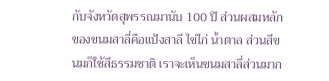กับจังหวัดสุพรรณมานับ 100 ปี ส่วนผสมหลักของขนมสาลี่คือแป้งสาลี ไข่ไก่ น้ำตาล ส่วนสีขนมก็ใช้สีธรรมชาติ เราจะเห็นขนมสาลี่ส่วนมาก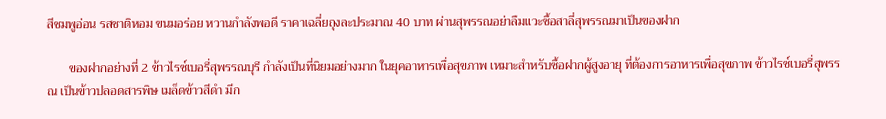สีชมพูอ่อน รสชาติหอม ขนมอร่อย หวานกำลังพอดี ราคาเฉลี่ยถุงละประมาณ 40 บาท ผ่านสุพรรณอย่าลืมแวะซื้อสาลี่สุพรรณมาเป็นของฝาก

       ของฝากอย่างที่ 2 ข้าวไรซ์เบอรี่สุพรรณบุรี กำลังเป็นที่นิยมอย่างมาก ในยุคอาหารเพื่อสุขภาพ เหมาะสำหรับซื้อฝากผู้สูงอายุ ที่ต้องการอาหารเพื่อสุขภาพ ข้าวไรซ์เบอรี่สุพรรณ เป็นข้าวปลอดสารพิษ เมล็ดข้าวสีดำ มีก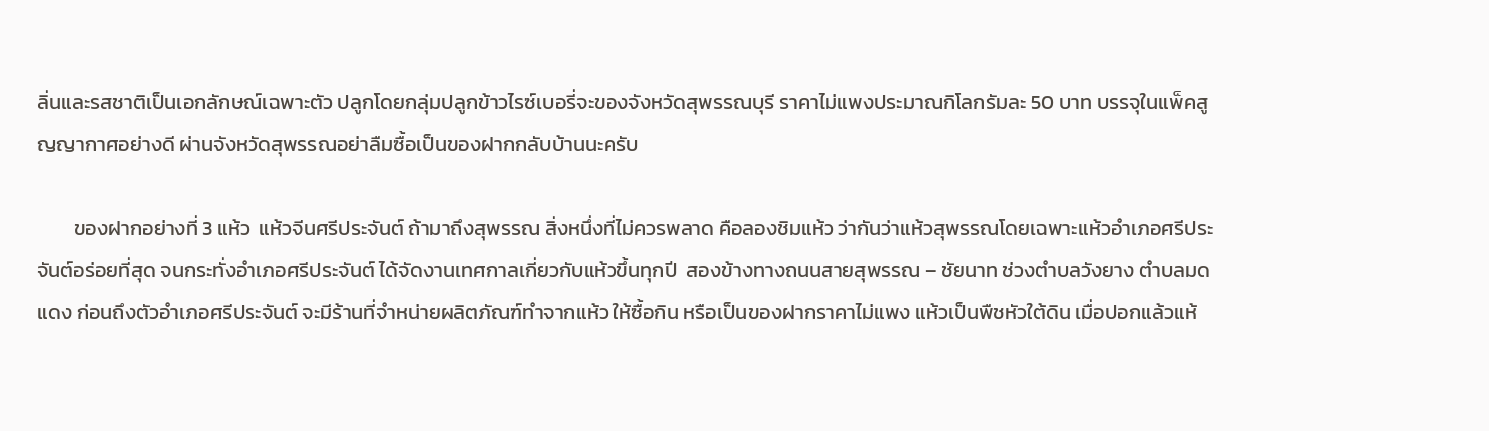ลิ่นและรสชาติเป็นเอกลักษณ์เฉพาะตัว ปลูกโดยกลุ่มปลูกข้าวไรซ์เบอรี่จะของจังหวัดสุพรรณบุรี ราคาไม่แพงประมาณกิโลกรัมละ 50 บาท บรรจุในแพ็คสูญญากาศอย่างดี ผ่านจังหวัดสุพรรณอย่าลืมซื้อเป็นของฝากกลับบ้านนะครับ

        ของฝากอย่างที่ 3 แห้ว  แห้วจีนศรีประจันต์ ถ้ามาถึงสุพรรณ สิ่งหนึ่งที่ไม่ควรพลาด คือลองชิมแห้ว ว่ากันว่าแห้วสุพรรณโดยเฉพาะแห้วอำเภอศรีประจันต์อร่อยที่สุด จนกระทั่งอำเภอศรีประจันต์ ได้จัดงานเทศกาลเกี่ยวกับแห้วขึ้นทุกปี  สองข้างทางถนนสายสุพรรณ – ชัยนาท ช่วงตำบลวังยาง ตำบลมดแดง ก่อนถึงตัวอำเภอศรีประจันต์ จะมีร้านที่จำหน่ายผลิตภัณฑ์ทำจากแห้ว ให้ซื้อกิน หรือเป็นของฝากราคาไม่แพง แห้วเป็นพืชหัวใต้ดิน เมื่อปอกแล้วแห้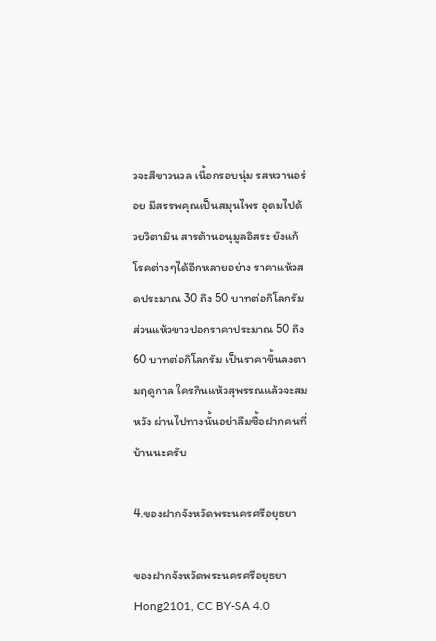วจะสีขาวนวล เนื้อกรอบนุ่ม รสหวานอร่อย มีสรรพคุณเป็นสมุนไพร อุดมไปด้วยวิตามิน สารต้านอนุมูลอิสระ ยังแก้โรคต่างๆได้อีกหลายอย่าง ราคาแห้วสดประมาณ 30 ถึง 50 บาทต่อกิโลกรัม ส่วนแห้วขาวปอกราคาประมาณ 50 ถึง 60 บาทต่อกิโลกรัม เป็นราคาขึ้นลงตามฤดูกาล ใครกินแห้วสุพรรณแล้วจะสมหวัง ผ่านไปทางนั้นอย่าลืมซื้อฝากคนที่บ้านนะครับ

4.ของฝากจังหวัดพระนครศรีอยุธยา

ของฝากจังหวัดพระนครศรีอยุธยา
Hong2101, CC BY-SA 4.0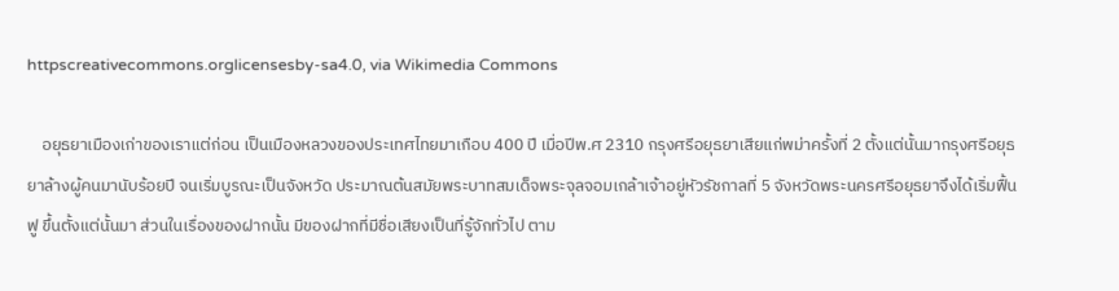httpscreativecommons.orglicensesby-sa4.0, via Wikimedia Commons

    อยุธยาเมืองเก่าของเราแต่ก่อน เป็นเมืองหลวงของประเทศไทยมาเกือบ 400 ปี เมื่อปีพ.ศ 2310 กรุงศรีอยุธยาเสียแก่พม่าครั้งที่ 2 ตั้งแต่นั้นมากรุงศรีอยุธยาล้างผู้คนมานับร้อยปี จนเริ่มบูรณะเป็นจังหวัด ประมาณต้นสมัยพระบาทสมเด็จพระจุลจอมเกล้าเจ้าอยู่หัวรัชกาลที่ 5 จังหวัดพระนครศรีอยุธยาจึงได้เริ่มฟื้นฟู ขึ้นตั้งแต่นั้นมา ส่วนในเรื่องของฝากนั้น มีของฝากที่มีชื่อเสียงเป็นที่รู้จักทั่วไป ตาม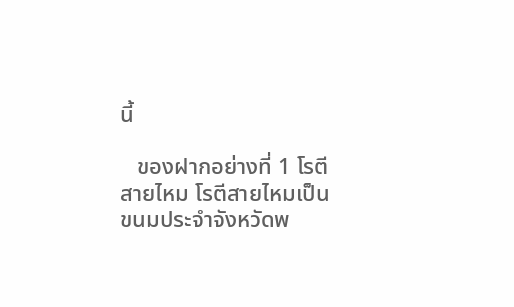นี้

   ของฝากอย่างที่ 1 โรตีสายไหม โรตีสายไหมเป็นขนมประจำจังหวัดพ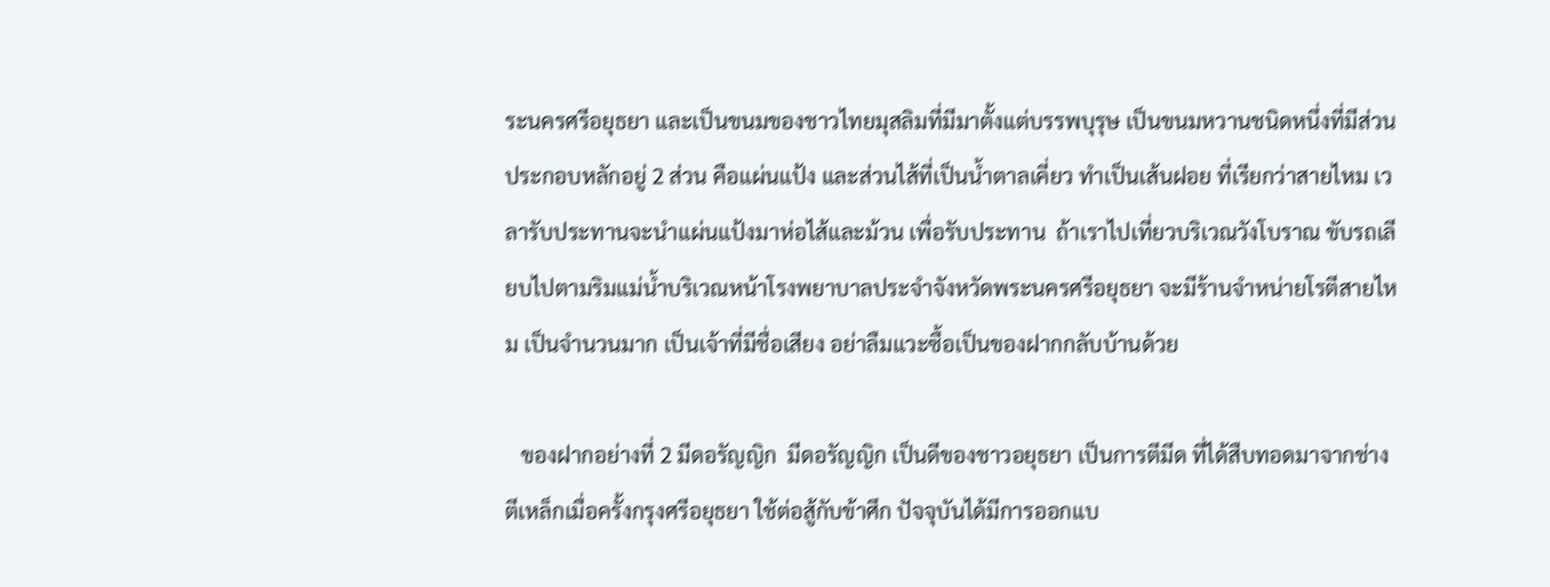ระนครศรีอยุธยา และเป็นขนมของชาวไทยมุสลิมที่มีมาตั้งแต่บรรพบุรุษ เป็นขนมหวานชนิดหนึ่งที่มีส่วนประกอบหลักอยู่ 2 ส่วน คือแผ่นแป้ง และส่วนไส้ที่เป็นน้ำตาลเคี่ยว ทำเป็นเส้นฝอย ที่เรียกว่าสายไหม เวลารับประทานจะนำแผ่นแป้งมาห่อไส้และม้วน เพื่อรับประทาน  ถ้าเราไปเที่ยวบริเวณวังโบราณ ขับรถเลียบไปตามริมแม่น้ำบริเวณหน้าโรงพยาบาลประจำจังหวัดพระนครศรีอยุธยา จะมีร้านจำหน่ายโรตีสายไหม เป็นจำนวนมาก เป็นเจ้าที่มีชื่อเสียง อย่าลืมแวะซื้อเป็นของฝากกลับบ้านด้วย

   ของฝากอย่างที่ 2 มีดอรัญญิก  มีดอรัญญิก เป็นดีของชาวอยุธยา เป็นการตีมีด ที่ได้สืบทอดมาจากช่างตีเหล็กเมื่อครั้งกรุงศรีอยุธยา ใช้ต่อสู้กับข้าศึก ปัจจุบันได้มีการออกแบ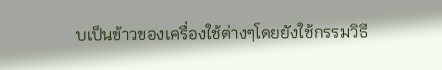บเป็นข้าวของเครื่องใช้ต่างๆโดยยังใช้กรรมวิธี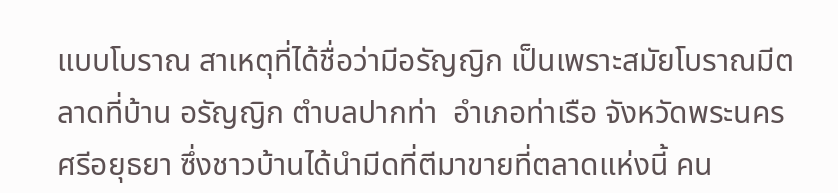แบบโบราณ สาเหตุที่ได้ชื่อว่ามีอรัญญิก เป็นเพราะสมัยโบราณมีตลาดที่บ้าน อรัญญิก ตำบลปากท่า  อำเภอท่าเรือ จังหวัดพระนครศรีอยุธยา ซึ่งชาวบ้านได้นำมีดที่ตีมาขายที่ตลาดแห่งนี้ คน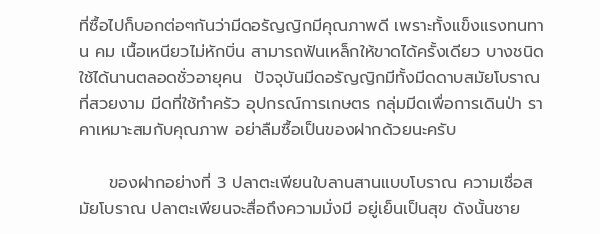ที่ซื้อไปก็บอกต่อๆกันว่ามีดอรัญญิกมีคุณภาพดี เพราะทั้งแข็งแรงทนทาน คม เนื้อเหนียวไม่หักบิ่น สามารถฟันเหล็กให้ขาดได้ครั้งเดียว บางชนิดใช้ได้นานตลอดชั่วอายุคน  ปัจจุบันมีดอรัญญิกมีทั้งมีดดาบสมัยโบราณที่สวยงาม มีดที่ใช้ทำครัว อุปกรณ์การเกษตร กลุ่มมีดเพื่อการเดินป่า ราคาเหมาะสมกับคุณภาพ อย่าลืมซื้อเป็นของฝากด้วยนะครับ

     ของฝากอย่างที่ 3 ปลาตะเพียนใบลานสานแบบโบราณ ความเชื่อสมัยโบราณ ปลาตะเพียนจะสื่อถึงความมั่งมี อยู่เย็นเป็นสุข ดังนั้นชาย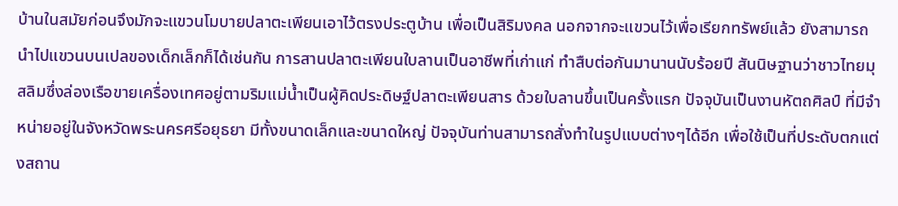บ้านในสมัยก่อนจึงมักจะแขวนโมบายปลาตะเพียนเอาไว้ตรงประตูบ้าน เพื่อเป็นสิริมงคล นอกจากจะแขวนไว้เพื่อเรียกทรัพย์แล้ว ยังสามารถนำไปแขวนบนเปลของเด็กเล็กก็ได้เช่นกัน การสานปลาตะเพียนใบลานเป็นอาชีพที่เก่าแก่ ทำสืบต่อกันมานานนับร้อยปี สันนิษฐานว่าชาวไทยมุสลิมซึ่งล่องเรือขายเครื่องเทศอยู่ตามริมแม่น้ำเป็นผู้คิดประดิษฐ์ปลาตะเพียนสาร ด้วยใบลานขึ้นเป็นครั้งแรก ปัจจุบันเป็นงานหัตถศิลป์ ที่มีจำหน่ายอยู่ในจังหวัดพระนครศรีอยุธยา มีทั้งขนาดเล็กและขนาดใหญ่ ปัจจุบันท่านสามารถสั่งทำในรูปแบบต่างๆได้อีก เพื่อใช้เป็นที่ประดับตกแต่งสถาน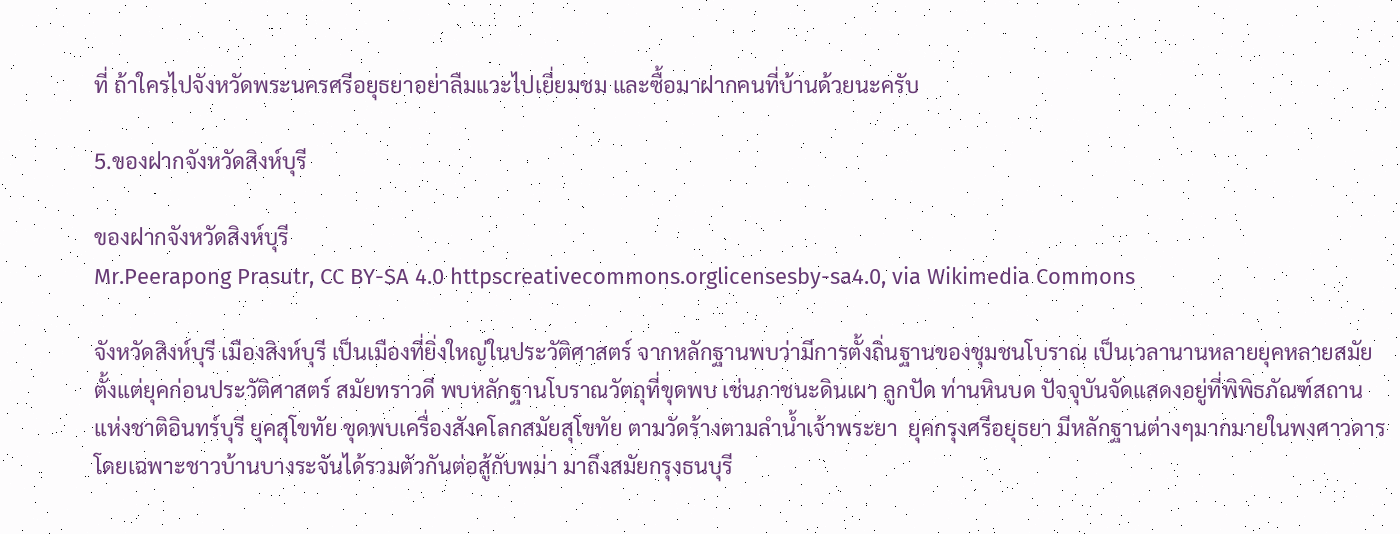ที่ ถ้าใครไปจังหวัดพระนครศรีอยุธยาอย่าลืมแวะไปเยี่ยมชม และซื้อมาฝากคนที่บ้านด้วยนะครับ

5.ของฝากจังหวัดสิงห์บุรี

ของฝากจังหวัดสิงห์บุรี
Mr.Peerapong Prasutr, CC BY-SA 4.0 httpscreativecommons.orglicensesby-sa4.0, via Wikimedia Commons

จังหวัดสิงห์บุรี เมืองสิงห์บุรี เป็นเมืองที่ยิ่งใหญ่ในประวัติศาสตร์ จากหลักฐานพบว่ามีการตั้งถิ่นฐานของชุมชนโบราณ เป็นเวลานานหลายยุคหลายสมัย ตั้งแต่ยุคก่อนประวัติศาสตร์ สมัยทราวดี พบหลักฐานโบราณวัตถุที่ขุดพบ เช่นภาชนะดินเผา ลูกปัด ท่านหินบด ปัจจุบันจัดแสดงอยู่ที่พิพิธภัณฑ์สถานแห่งชาติอินทร์บุรี ยุคสุโขทัย ขุดพบเครื่องสังคโลกสมัยสุโขทัย ตามวัดร้างตามลำน้ำเจ้าพระยา  ยุคกรุงศรีอยุธยา มีหลักฐานต่างๆมากมายในพงศาวดาร โดยเฉพาะชาวบ้านบางระจันได้รวมตัวกันต่อสู้กับพม่า มาถึงสมัยกรุงธนบุรี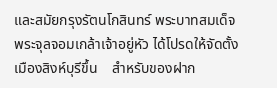และสมัยกรุงรัตนโกสินทร์ พระบาทสมเด็จพระจุลจอมเกล้าเจ้าอยู่หัว ได้โปรดให้จัดตั้งเมืองสิงห์บุรีขึ้น    สำหรับของฝาก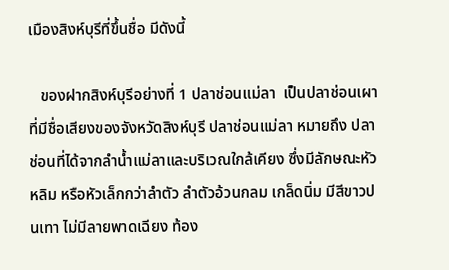เมืองสิงห์บุรีที่ขึ้นชื่อ มีดังนี้

   ของฝากสิงห์บุรีอย่างที่ 1 ปลาช่อนแม่ลา  เป็นปลาช่อนเผา ที่มีชื่อเสียงของจังหวัดสิงห์บุรี ปลาช่อนแม่ลา หมายถึง ปลาช่อนที่ได้จากลำน้ำแม่ลาและบริเวณใกล้เคียง ซึ่งมีลักษณะหัวหลิม หรือหัวเล็กกว่าลำตัว ลำตัวอ้วนกลม เกล็ดนิ่ม มีสีขาวปนเทา ไม่มีลายพาดเฉียง ท้อง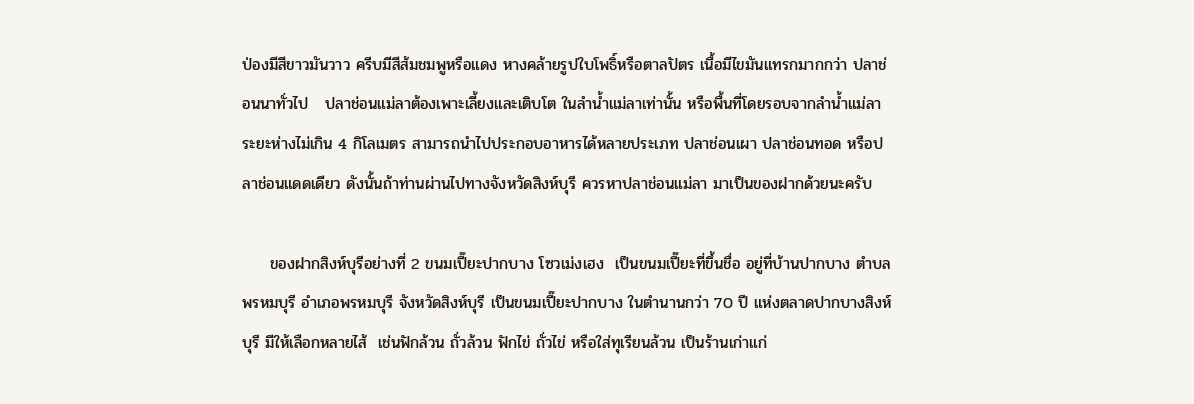ป่องมีสีขาวมันวาว ครีบมีสีส้มชมพูหรือแดง หางคล้ายรูปใบโพธิ์หรือตาลปัตร เนื้อมีไขมันแทรกมากกว่า ปลาช่อนนาทั่วไป   ปลาช่อนแม่ลาต้องเพาะเลี้ยงและเติบโต ในลำน้ำแม่ลาเท่านั้น หรือพื้นที่โดยรอบจากลำน้ำแม่ลา ระยะห่างไม่เกิน 4 กิโลเมตร สามารถนำไปประกอบอาหารได้หลายประเภท ปลาช่อนเผา ปลาช่อนทอด หรือปลาช่อนแดดเดียว ดังนั้นถ้าท่านผ่านไปทางจังหวัดสิงห์บุรี ควรหาปลาช่อนแม่ลา มาเป็นของฝากด้วยนะครับ

     ของฝากสิงห์บุรีอย่างที่ 2 ขนมเปี๊ยะปากบาง โซวเม่งเฮง  เป็นขนมเปี๊ยะที่ขึ้นชื่อ อยู่ที่บ้านปากบาง ตำบลพรหมบุรี อำเภอพรหมบุรี จังหวัดสิงห์บุรี เป็นขนมเปี๊ยะปากบาง ในตำนานกว่า 70 ปี แห่งตลาดปากบางสิงห์บุรี มีให้เลือกหลายไส้  เช่นฟักล้วน ถั่วล้วน ฟักไข่ ถั่วไข่ หรือใส่ทุเรียนล้วน เป็นร้านเก่าแก่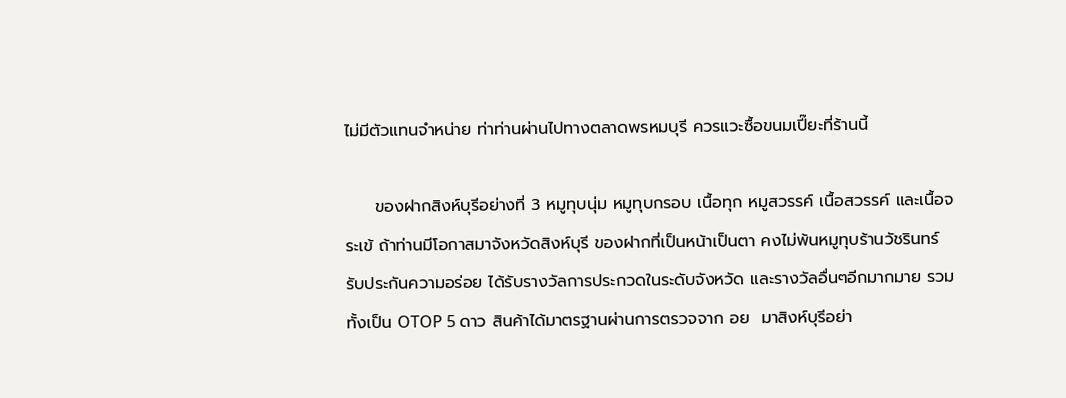ไม่มีตัวแทนจำหน่าย ท่าท่านผ่านไปทางตลาดพรหมบุรี ควรแวะซื้อขนมเปี๊ยะที่ร้านนี้

     ของฝากสิงห์บุรีอย่างที่ 3 หมูทุบนุ่ม หมูทุบกรอบ เนื้อทุก หมูสวรรค์ เนื้อสวรรค์ และเนื้อจระเข้ ถ้าท่านมีโอกาสมาจังหวัดสิงห์บุรี ของฝากที่เป็นหน้าเป็นตา คงไม่พ้นหมูทุบร้านวัชรินทร์ รับประกันความอร่อย ได้รับรางวัลการประกวดในระดับจังหวัด และรางวัลอื่นๆอีกมากมาย รวมทั้งเป็น OTOP 5 ดาว สินค้าได้มาตรฐานผ่านการตรวจจาก อย  มาสิงห์บุรีอย่า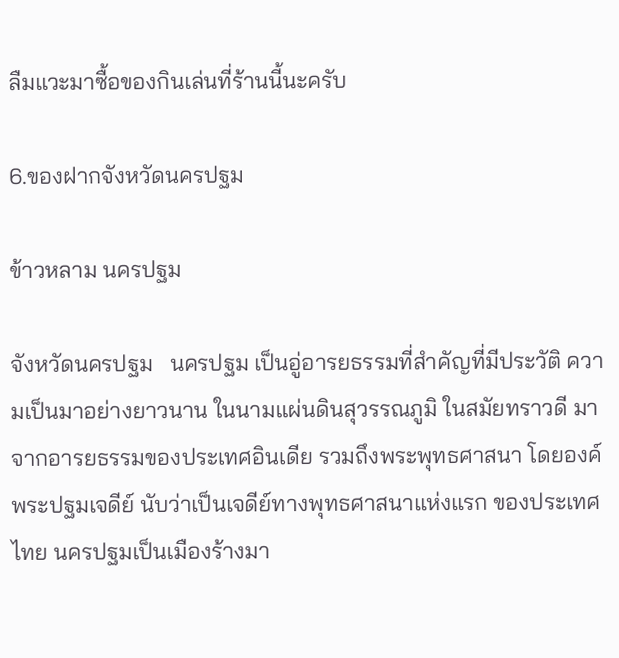ลืมแวะมาซื้อของกินเล่นที่ร้านนี้นะครับ

6.ของฝากจังหวัดนครปฐม

ข้าวหลาม นครปฐม

จังหวัดนครปฐม   นครปฐม เป็นอู่อารยธรรมที่สำคัญที่มีประวัติ ความเป็นมาอย่างยาวนาน ในนามแผ่นดินสุวรรณภูมิ ในสมัยทราวดี มาจากอารยธรรมของประเทศอินเดีย รวมถึงพระพุทธศาสนา โดยองค์พระปฐมเจดีย์ นับว่าเป็นเจดีย์ทางพุทธศาสนาแห่งแรก ของประเทศไทย นครปฐมเป็นเมืองร้างมา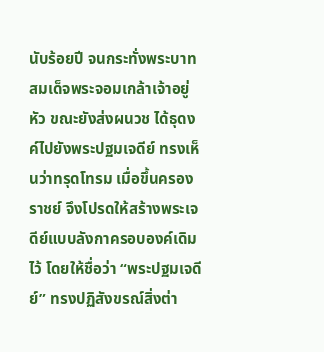นับร้อยปี จนกระทั่งพระบาทสมเด็จพระจอมเกล้าเจ้าอยู่หัว ขณะยังส่งผนวช ได้ธุดงค์ไปยังพระปฐมเจดีย์ ทรงเห็นว่าทรุดโทรม เมื่อขึ้นครองราชย์ จึงโปรดให้สร้างพระเจดีย์แบบลังกาครอบองค์เดิมไว้ โดยให้ชื่อว่า “พระปฐมเจดีย์” ทรงปฏิสังขรณ์สิ่งต่า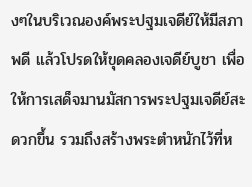งๆในบริเวณองค์พระปฐมเจดีย์ให้มีสภาพดี แล้วโปรดให้ขุดคลองเจดีย์บูชา เพื่อให้การเสด็จมานมัสการพระปฐมเจดีย์สะดวกขึ้น รวมถึงสร้างพระตำหนักไว้ที่ห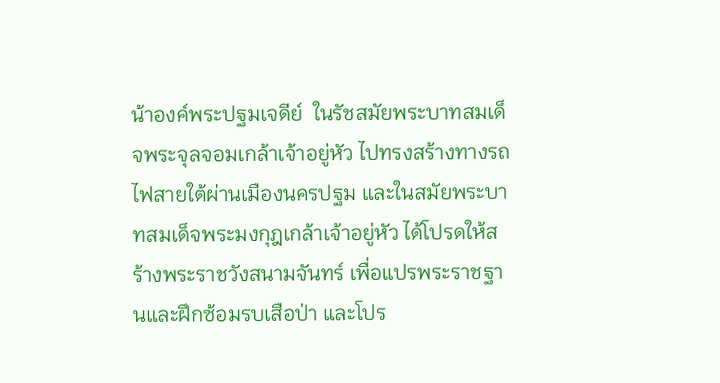น้าองค์พระปฐมเจดีย์  ในรัชสมัยพระบาทสมเด็จพระจุลจอมเกล้าเจ้าอยู่หัว ไปทรงสร้างทางรถไฟสายใต้ผ่านเมืองนครปฐม และในสมัยพระบาทสมเด็จพระมงกุฎเกล้าเจ้าอยู่หัว ได้โปรดให้สร้างพระราชวังสนามจันทร์ เพื่อแปรพระราชฐานและฝึกซ้อมรบเสือป่า และโปร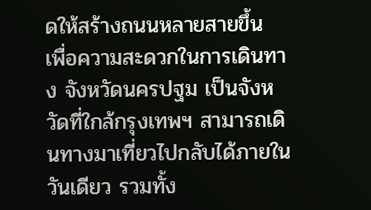ดให้สร้างถนนหลายสายขึ้น เพื่อความสะดวกในการเดินทาง จังหวัดนครปฐม เป็นจังหวัดที่ใกล้กรุงเทพฯ สามารถเดินทางมาเที่ยวไปกลับได้ภายในวันเดียว รวมทั้ง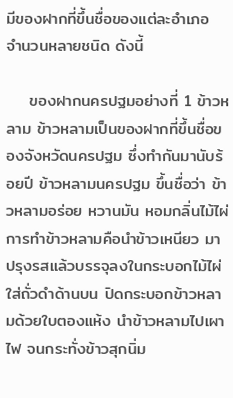มีของฝากที่ขึ้นชื่อของแต่ละอำเภอ จำนวนหลายชนิด ดังนี้

    ของฝากนครปฐมอย่างที่ 1 ข้าวหลาม ข้าวหลามเป็นของฝากที่ขึ้นชื่อของจังหวัดนครปฐม ซึ่งทำกันมานับร้อยปี ข้าวหลามนครปฐม ขึ้นชื่อว่า ข้าวหลามอร่อย หวานมัน หอมกลิ่นไม้ไผ่ การทำข้าวหลามคือนำข้าวเหนียว มาปรุงรสแล้วบรรจุลงในกระบอกไม้ไผ่ ใส่ถั่วดำด้านบน ปิดกระบอกข้าวหลามด้วยใบตองแห้ง นำข้าวหลามไปเผาไฟ จนกระทั่งข้าวสุกนิ่ม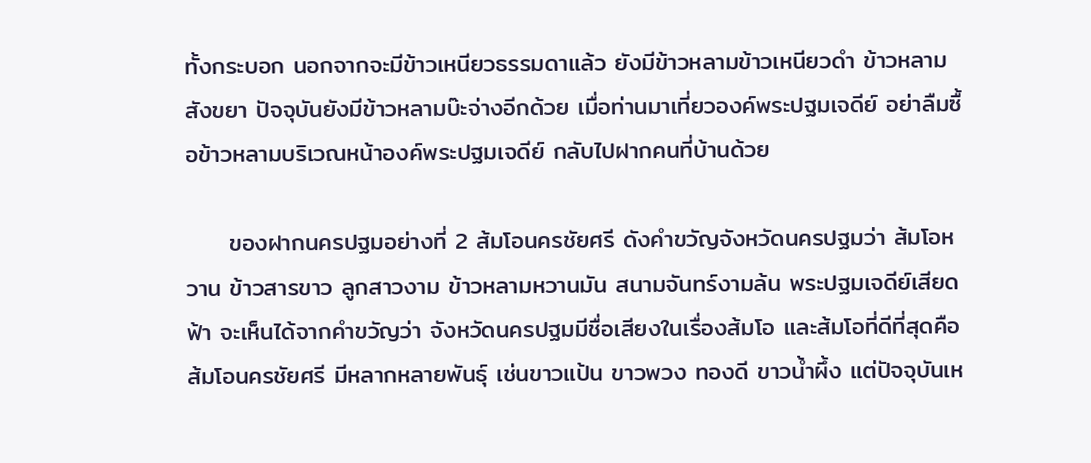ทั้งกระบอก นอกจากจะมีข้าวเหนียวธรรมดาแล้ว ยังมีข้าวหลามข้าวเหนียวดำ ข้าวหลามสังขยา ปัจจุบันยังมีข้าวหลามบ๊ะจ่างอีกด้วย เมื่อท่านมาเที่ยวองค์พระปฐมเจดีย์ อย่าลืมซื้อข้าวหลามบริเวณหน้าองค์พระปฐมเจดีย์ กลับไปฝากคนที่บ้านด้วย

     ของฝากนครปฐมอย่างที่ 2 ส้มโอนครชัยศรี ดังคำขวัญจังหวัดนครปฐมว่า ส้มโอหวาน ข้าวสารขาว ลูกสาวงาม ข้าวหลามหวานมัน สนามจันทร์งามล้น พระปฐมเจดีย์เสียดฟ้า จะเห็นได้จากคำขวัญว่า จังหวัดนครปฐมมีชื่อเสียงในเรื่องส้มโอ และส้มโอที่ดีที่สุดคือส้มโอนครชัยศรี มีหลากหลายพันธุ์ เช่นขาวแป้น ขาวพวง ทองดี ขาวน้ำผึ้ง แต่ปัจจุบันเห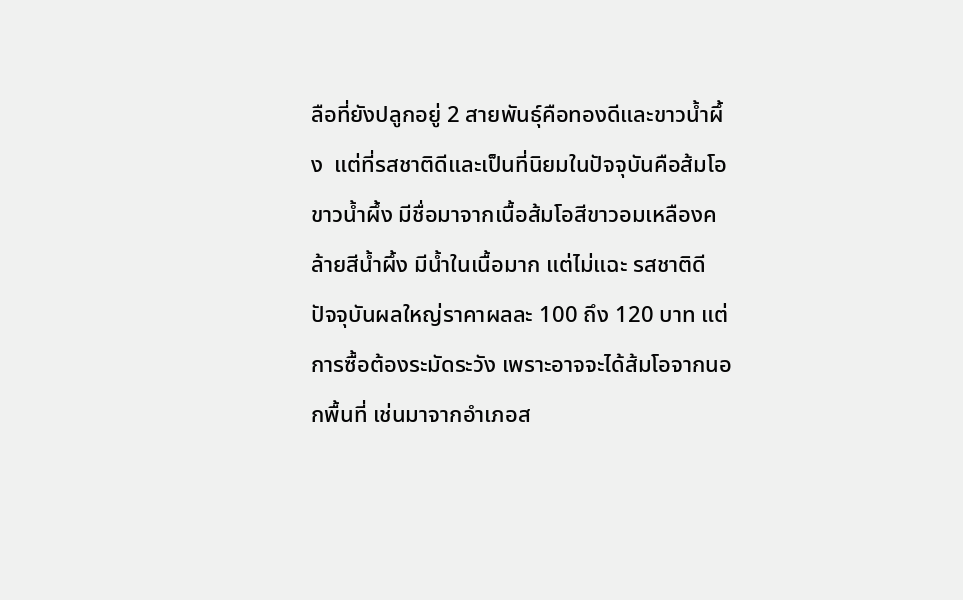ลือที่ยังปลูกอยู่ 2 สายพันธุ์คือทองดีและขาวน้ำผึ้ง  แต่ที่รสชาติดีและเป็นที่นิยมในปัจจุบันคือส้มโอขาวน้ำผึ้ง มีชื่อมาจากเนื้อส้มโอสีขาวอมเหลืองคล้ายสีน้ำผึ้ง มีน้ำในเนื้อมาก แต่ไม่แฉะ รสชาติดี ปัจจุบันผลใหญ่ราคาผลละ 100 ถึง 120 บาท แต่การซื้อต้องระมัดระวัง เพราะอาจจะได้ส้มโอจากนอกพื้นที่ เช่นมาจากอำเภอส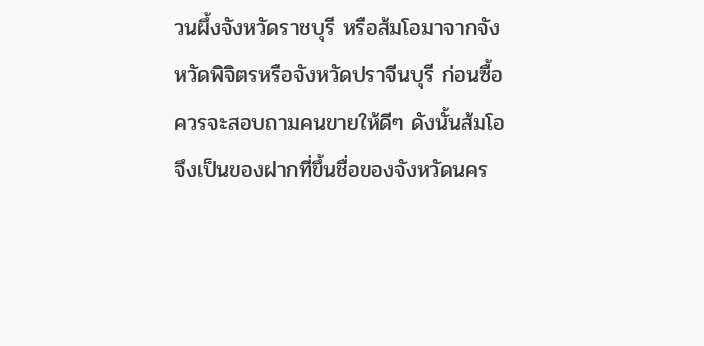วนผึ้งจังหวัดราชบุรี หรือส้มโอมาจากจังหวัดพิจิตรหรือจังหวัดปราจีนบุรี ก่อนซื้อควรจะสอบถามคนขายให้ดีๆ ดังนั้นส้มโอจึงเป็นของฝากที่ขึ้นชื่อของจังหวัดนคร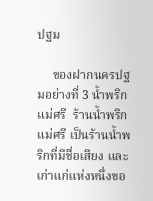ปฐม

     ของฝากนครปฐมอย่างที่ 3 น้ำพริกแม่ศรี  ร้านน้ำพริกแม่ศรี เป็นร้านน้ำพริกที่มีชื่อเสียง และเก่าแก่แห่งหนึ่งขอ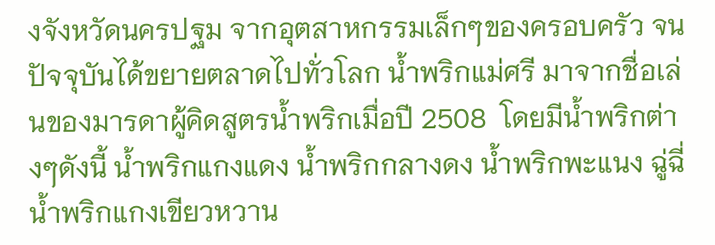งจังหวัดนครปฐม จากอุตสาหกรรมเล็กๆของครอบครัว จนปัจจุบันได้ขยายตลาดไปทั่วโลก น้ำพริกแม่ศรี มาจากชื่อเล่นของมารดาผู้คิดสูตรน้ำพริกเมื่อปี 2508  โดยมีน้ำพริกต่างๆดังนี้ น้ำพริกแกงแดง น้ำพริกกลางดง น้ำพริกพะแนง ฉู่ฉี่ น้ำพริกแกงเขียวหวาน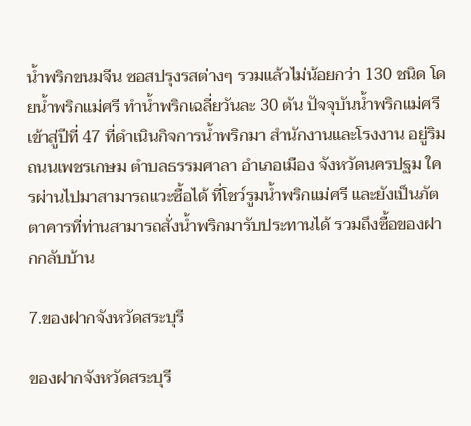น้ำพริกขนมจีน ซอสปรุงรสต่างๆ รวมแล้วไม่น้อยกว่า 130 ชนิด โดยน้ำพริกแม่ศรี ทำน้ำพริกเฉลี่ยวันละ 30 ตัน ปัจจุบันน้ำพริกแม่ศรี เข้าสู่ปีที่ 47 ที่ดำเนินกิจการน้ำพริกมา สำนักงานและโรงงาน อยู่ริมถนนเพชรเกษม ตำบลธรรมศาลา อำเภอเมือง จังหวัดนครปฐม ใครผ่านไปมาสามารถแวะซื้อได้ ที่โชว์รูมน้ำพริกแม่ศรี และยังเป็นภัตตาคารที่ท่านสามารถสั่งน้ำพริกมารับประทานได้ รวมถึงซื้อของฝากกลับบ้าน

7.ของฝากจังหวัดสระบุรี

ของฝากจังหวัดสระบุรี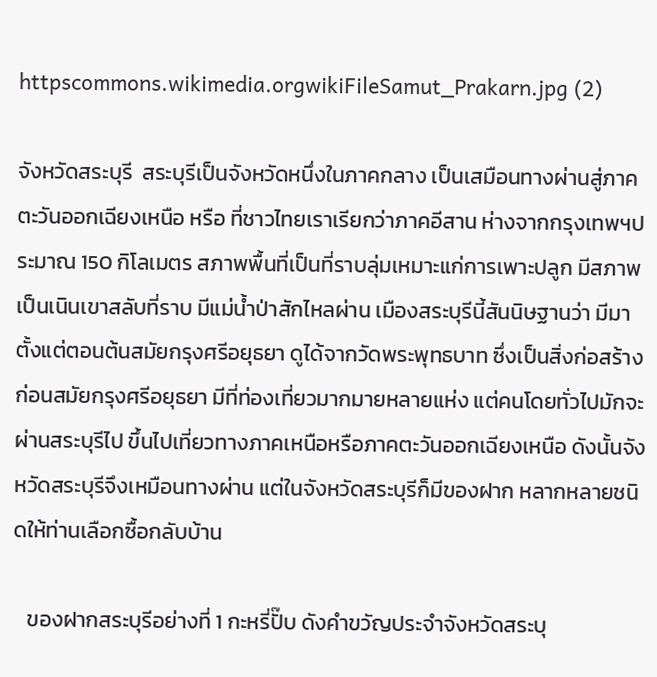httpscommons.wikimedia.orgwikiFileSamut_Prakarn.jpg (2)

จังหวัดสระบุรี  สระบุรีเป็นจังหวัดหนึ่งในภาคกลาง เป็นเสมือนทางผ่านสู่ภาคตะวันออกเฉียงเหนือ หรือ ที่ชาวไทยเราเรียกว่าภาคอีสาน ห่างจากกรุงเทพฯประมาณ 150 กิโลเมตร สภาพพื้นที่เป็นที่ราบลุ่มเหมาะแก่การเพาะปลูก มีสภาพเป็นเนินเขาสลับที่ราบ มีแม่น้ำป่าสักไหลผ่าน เมืองสระบุรีนี้สันนิษฐานว่า มีมาตั้งแต่ตอนต้นสมัยกรุงศรีอยุธยา ดูได้จากวัดพระพุทธบาท ซึ่งเป็นสิ่งก่อสร้างก่อนสมัยกรุงศรีอยุธยา มีที่ท่องเที่ยวมากมายหลายแห่ง แต่คนโดยทั่วไปมักจะผ่านสระบุรีไป ขึ้นไปเที่ยวทางภาคเหนือหรือภาคตะวันออกเฉียงเหนือ ดังนั้นจังหวัดสระบุรีจึงเหมือนทางผ่าน แต่ในจังหวัดสระบุรีก็มีของฝาก หลากหลายชนิดให้ท่านเลือกซื้อกลับบ้าน

   ของฝากสระบุรีอย่างที่ 1 กะหรี่ปั๊บ ดังคำขวัญประจำจังหวัดสระบุ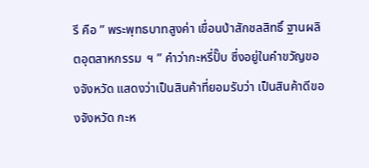รี คือ ” พระพุทธบาทสูงค่า เขื่อนป่าสักชลสิทธิ์ ฐานผลิตอุตสาหกรรม  ฯ ” คำว่ากะหรี่ปั๊บ ซึ่งอยู่ในคำขวัญของจังหวัด แสดงว่าเป็นสินค้าที่ยอมรับว่า เป็นสินค้าดีของจังหวัด กะห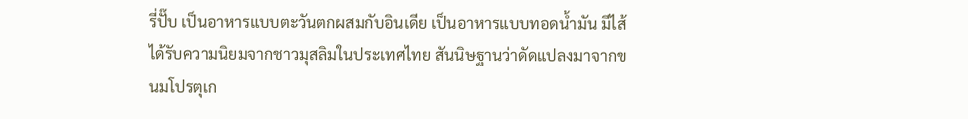รี่ปั๊บ เป็นอาหารแบบตะวันตกผสมกับอินเดีย เป็นอาหารแบบทอดน้ำมัน มีไส้ ได้รับความนิยมจากชาวมุสลิมในประเทศไทย สันนิษฐานว่าดัดแปลงมาจากขนมโปรตุเก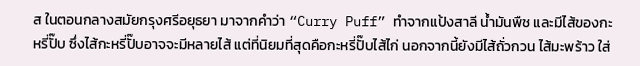ส ในตอนกลางสมัยกรุงศรีอยุธยา มาจากคำว่า “Curry Puff” ทำจากแป้งสาลี น้ำมันพืช และมีไส้ของกะหรี่ปั๊บ ซึ่งไส้กะหรี่ปั๊บอาจจะมีหลายไส้ แต่ที่นิยมที่สุดคือกะหรี่ปั๊บไส้ไก่ นอกจากนี้ยังมีไส้ถั่วกวน ไส้มะพร้าว ใส่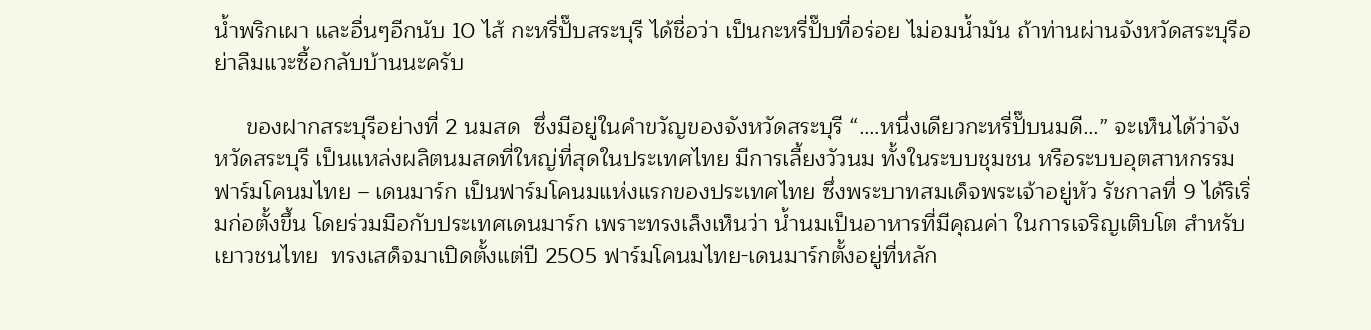น้ำพริกเผา และอื่นๆอีกนับ 10 ไส้ กะหรี่ปั๊บสระบุรี ได้ชื่อว่า เป็นกะหรี่ปั๊บที่อร่อย ไม่อมน้ำมัน ถ้าท่านผ่านจังหวัดสระบุรีอย่าลืมแวะซื้อกลับบ้านนะครับ

     ของฝากสระบุรีอย่างที่ 2 นมสด  ซึ่งมีอยู่ในคำขวัญของจังหวัดสระบุรี “….หนึ่งเดียวกะหรี่ปั๊บนมดี…” จะเห็นได้ว่าจังหวัดสระบุรี เป็นแหล่งผลิตนมสดที่ใหญ่ที่สุดในประเทศไทย มีการเลี้ยงวัวนม ทั้งในระบบชุมชน หรือระบบอุตสาหกรรม ฟาร์มโคนมไทย – เดนมาร์ก เป็นฟาร์มโคนมแห่งแรกของประเทศไทย ซึ่งพระบาทสมเด็จพระเจ้าอยู่หัว รัชกาลที่ 9 ได้ริเริ่มก่อตั้งขึ้น โดยร่วมมือกับประเทศเดนมาร์ก เพราะทรงเล็งเห็นว่า น้ำนมเป็นอาหารที่มีคุณค่า ในการเจริญเติบโต สำหรับเยาวชนไทย  ทรงเสด็จมาเปิดตั้งแต่ปี 2505 ฟาร์มโคนมไทย-เดนมาร์กตั้งอยู่ที่หลัก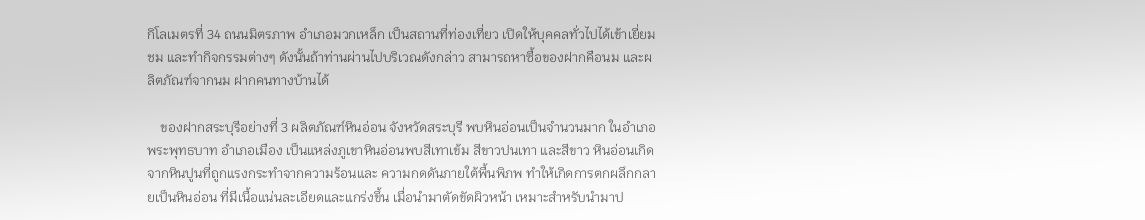กิโลเมตรที่ 34 ถนนมิตรภาพ อำเภอมวกเหล็ก เป็นสถานที่ท่องเที่ยว เปิดให้บุคคลทั่วไปได้เข้าเยี่ยมชม และทำกิจกรรมต่างๆ ดังนั้นถ้าท่านผ่านไปบริเวณดังกล่าว สามารถหาซื้อของฝากคือนม และผลิตภัณฑ์จากนม ฝากคนทางบ้านได้

    ของฝากสระบุรีอย่างที่ 3 ผลิตภัณฑ์หินอ่อน จังหวัดสระบุรี พบหินอ่อนเป็นจำนวนมาก ในอำเภอพระพุทธบาท อำเภอเมือง เป็นแหล่งภูเขาหินอ่อนพบสีเทาเข้ม สีขาวปนเทา และสีขาว หินอ่อนเกิดจากหินปูนที่ถูกแรงกระทำจากความร้อนและ ความกดดันภายใต้พื้นพิภพ ทำให้เกิดการตกผลึกกลายเป็นหินอ่อน ที่มีเนื้อแน่นละเอียดและแกร่งขึ้น เมื่อนำมาตัดขัดผิวหน้า เหมาะสำหรับนำมาป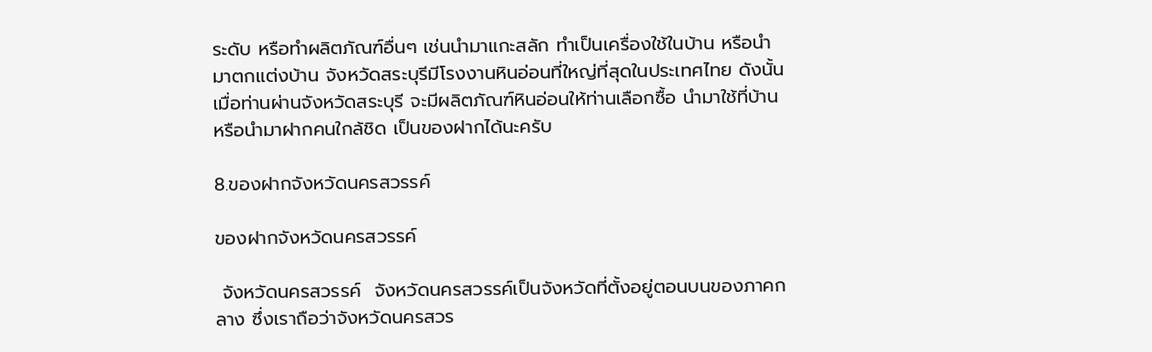ระดับ หรือทำผลิตภัณฑ์อื่นๆ เช่นนำมาแกะสลัก ทำเป็นเครื่องใช้ในบ้าน หรือนำมาตกแต่งบ้าน จังหวัดสระบุรีมีโรงงานหินอ่อนที่ใหญ่ที่สุดในประเทศไทย ดังนั้นเมื่อท่านผ่านจังหวัดสระบุรี จะมีผลิตภัณฑ์หินอ่อนให้ท่านเลือกซื้อ นำมาใช้ที่บ้าน หรือนำมาฝากคนใกล้ชิด เป็นของฝากได้นะครับ

8.ของฝากจังหวัดนครสวรรค์

ของฝากจังหวัดนครสวรรค์

 จังหวัดนครสวรรค์  จังหวัดนครสวรรค์เป็นจังหวัดที่ตั้งอยู่ตอนบนของภาคกลาง ซึ่งเราถือว่าจังหวัดนครสวร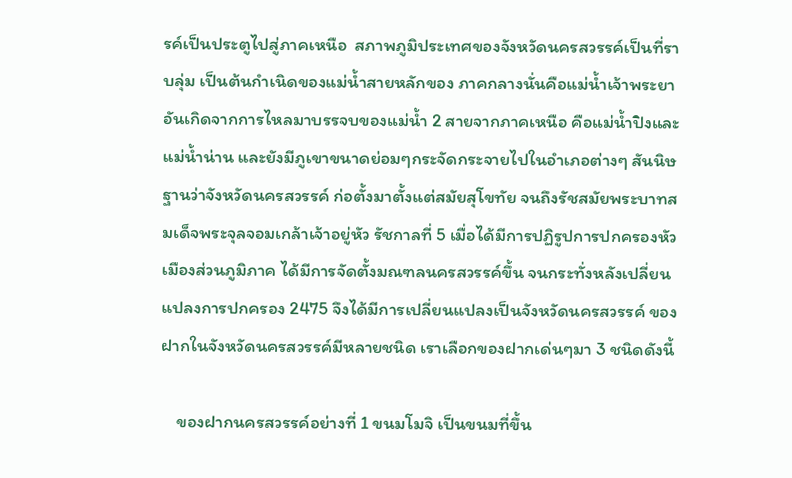รค์เป็นประตูไปสู่ภาคเหนือ  สภาพภูมิประเทศของจังหวัดนครสวรรค์เป็นที่ราบลุ่ม เป็นต้นกำเนิดของแม่น้ำสายหลักของ ภาคกลางนั่นคือแม่น้ำเจ้าพระยา อันเกิดจากการไหลมาบรรจบของแม่น้ำ 2 สายจากภาคเหนือ คือแม่น้ำปิงและแม่น้ำน่าน และยังมีภูเขาขนาดย่อมๆกระจัดกระจายไปในอำเภอต่างๆ สันนิษฐานว่าจังหวัดนครสวรรค์ ก่อตั้งมาตั้งแต่สมัยสุโขทัย จนถึงรัชสมัยพระบาทสมเด็จพระจุลจอมเกล้าเจ้าอยู่หัว รัชกาลที่ 5 เมื่อได้มีการปฏิรูปการปกครองหัวเมืองส่วนภูมิภาค ได้มีการจัดตั้งมณฑลนครสวรรค์ขึ้น จนกระทั่งหลังเปลี่ยนแปลงการปกครอง 2475 จึงได้มีการเปลี่ยนแปลงเป็นจังหวัดนครสวรรค์ ของฝากในจังหวัดนครสวรรค์มีหลายชนิด เราเลือกของฝากเด่นๆมา 3 ชนิดดังนี้

    ของฝากนครสวรรค์อย่างที่ 1 ขนมโมจิ เป็นขนมที่ขึ้น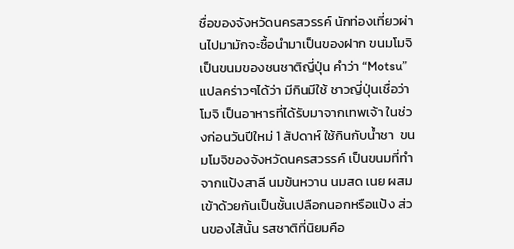ชื่อของจังหวัดนครสวรรค์ นักท่องเที่ยวผ่านไปมามักจะซื้อนำมาเป็นของฝาก ขนมโมจิเป็นขนมของชนชาติญี่ปุ่น คำว่า “Motsu” แปลคร่าวๆได้ว่า มีกินมีใช้ ชาวญี่ปุ่นเชื่อว่าโมจิ เป็นอาหารที่ได้รับมาจากเทพเจ้า ในช่วงก่อนวันปีใหม่ 1 สัปดาห์ ใช้กินกับน้ำชา  ขนมโมจิของจังหวัดนครสวรรค์ เป็นขนมที่ทำจากแป้งสาลี นมข้นหวาน นมสด เนย ผสมเข้าด้วยกันเป็นชั้นเปลือกนอกหรือแป้ง ส่วนของไส้นั้น รสชาติที่นิยมคือ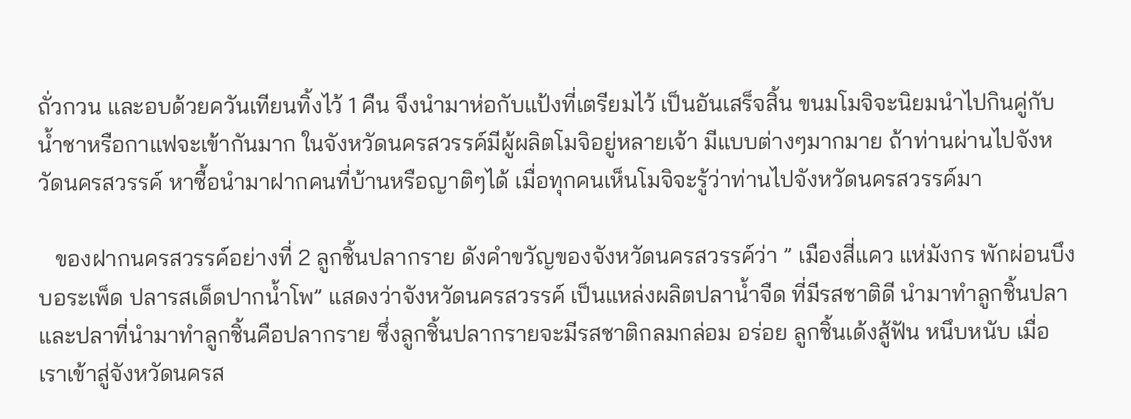ถั่วกวน และอบด้วยควันเทียนทิ้งไว้ 1 คืน จึงนำมาห่อกับแป้งที่เตรียมไว้ เป็นอันเสร็จสิ้น ขนมโมจิจะนิยมนำไปกินคู่กับน้ำชาหรือกาแฟจะเข้ากันมาก ในจังหวัดนครสวรรค์มีผู้ผลิตโมจิอยู่หลายเจ้า มีแบบต่างๆมากมาย ถ้าท่านผ่านไปจังหวัดนครสวรรค์ หาซื้อนำมาฝากคนที่บ้านหรือญาติๆได้ เมื่อทุกคนเห็นโมจิจะรู้ว่าท่านไปจังหวัดนครสวรรค์มา

   ของฝากนครสวรรค์อย่างที่ 2 ลูกชิ้นปลากราย ดังคำขวัญของจังหวัดนครสวรรค์ว่า ” เมืองสี่แคว แห่มังกร พักผ่อนบึงบอระเพ็ด ปลารสเด็ดปากน้ำโพ” แสดงว่าจังหวัดนครสวรรค์ เป็นแหล่งผลิตปลาน้ำจืด ที่มีรสชาติดี นำมาทำลูกชิ้นปลา และปลาที่นำมาทำลูกชิ้นคือปลากราย ซึ่งลูกชิ้นปลากรายจะมีรสชาติกลมกล่อม อร่อย ลูกชิ้นเด้งสู้ฟัน หนึบหนับ เมื่อเราเข้าสู่จังหวัดนครส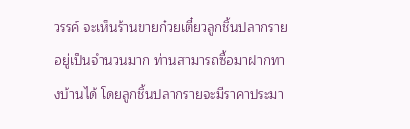วรรค์ จะเห็นร้านขายก๋วยเตี๋ยวลูกชิ้นปลากราย อยู่เป็นจำนวนมาก ท่านสามารถซื้อมาฝากทางบ้านได้ โดยลูกชิ้นปลากรายจะมีราคาประมา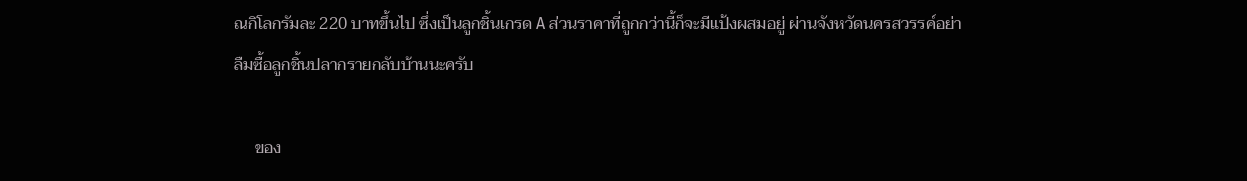ณกิโลกรัมละ 220 บาทขึ้นไป ซึ่งเป็นลูกชิ้นเกรด A ส่วนราคาที่ถูกกว่านี้ก็จะมีแป้งผสมอยู่ ผ่านจังหวัดนครสวรรค์อย่าลืมซื้อลูกชิ้นปลากรายกลับบ้านนะครับ

     ของ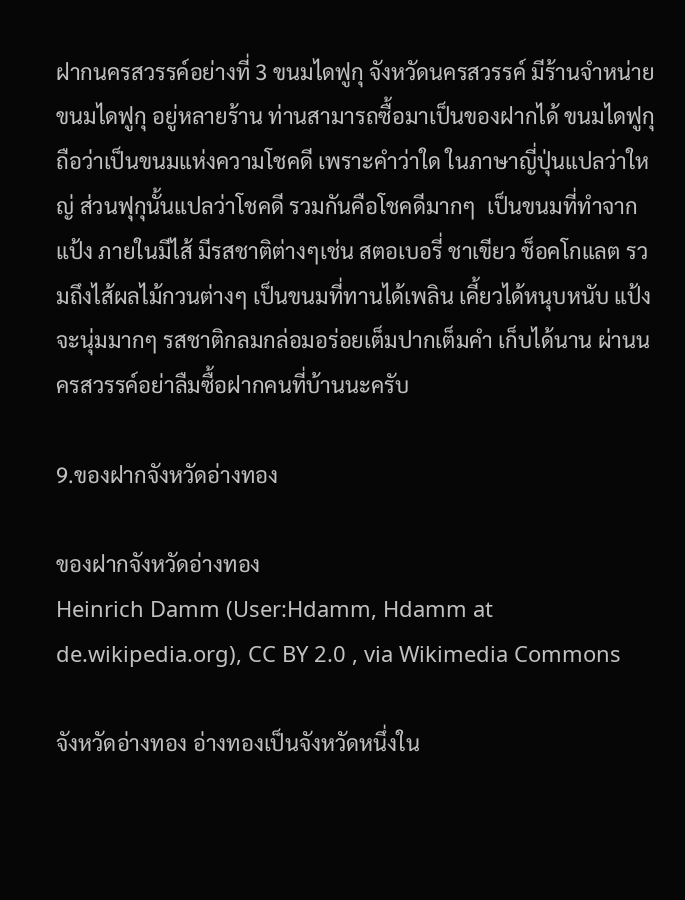ฝากนครสวรรค์อย่างที่ 3 ขนมไดฟูกุ จังหวัดนครสวรรค์ มีร้านจำหน่ายขนมไดฟูกุ อยู่หลายร้าน ท่านสามารถซื้อมาเป็นของฝากได้ ขนมไดฟูกุ ถือว่าเป็นขนมแห่งความโชคดี เพราะคำว่าใด ในภาษาญี่ปุ่นแปลว่าใหญ่ ส่วนฟุกุนั้นแปลว่าโชคดี รวมกันคือโชคดีมากๆ  เป็นขนมที่ทำจากแป้ง ภายในมีไส้ มีรสชาติต่างๆเช่น สตอเบอรี่ ชาเขียว ช็อคโกแลต รวมถึงไส้ผลไม้กวนต่างๆ เป็นขนมที่ทานได้เพลิน เคี้ยวได้หนุบหนับ แป้งจะนุ่มมากๆ รสชาติกลมกล่อมอร่อยเต็มปากเต็มคำ เก็บได้นาน ผ่านนครสวรรค์อย่าลืมซื้อฝากคนที่บ้านนะครับ

9.ของฝากจังหวัดอ่างทอง

ของฝากจังหวัดอ่างทอง
Heinrich Damm (User:Hdamm, Hdamm at de.wikipedia.org), CC BY 2.0 , via Wikimedia Commons

จังหวัดอ่างทอง อ่างทองเป็นจังหวัดหนึ่งใน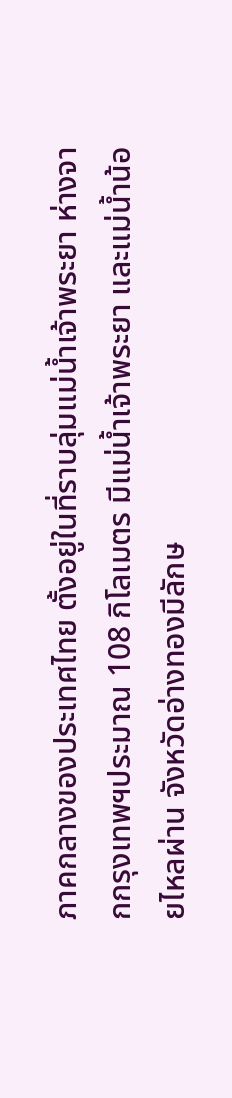ภาคกลางของประเทศไทย ตั้งอยู่ในที่ราบลุ่มแม่น้ำเจ้าพระยา ห่างจากกรุงเทพฯประมาณ 108 กิโลเมตร มีแม่น้ำเจ้าพระยา และแม่น้ำน้อยไหลผ่าน จังหวัดอ่างทองมีลักษ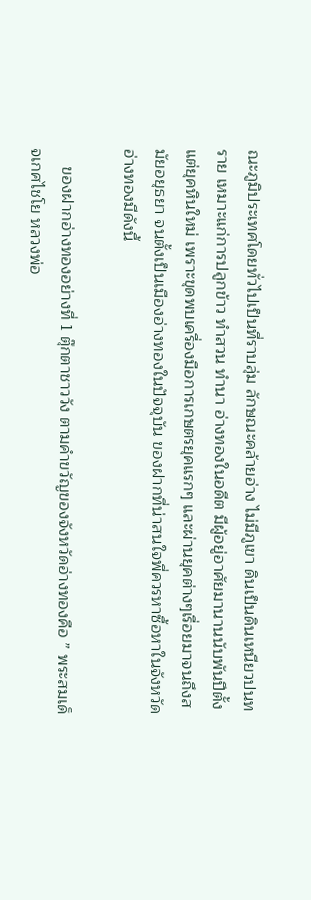ณะภูมิประเทศโดยทั่วไปเป็นที่ราบลุ่ม ลักษณะคล้ายอ่าง ไม่มีภูเขา ดินเป็นดินเหนียวปนทราย เหมาะแก่การปลูกข้าว ทำสวน ทำนา อ่างทองในอดีต มีผู้อยู่อาศัยมานานนับพันปีตั้งแต่ยุคหินใหม่ เพราะขุดพบเครื่องมือการเกษตรยุคแรกๆ และผ่านยุคต่างๆเรื่อยมาจนถึงสมัยอยุธยา จนตั้งเป็นเมืองอ่างทองในปัจจุบัน ของฝากที่น่าสนใจพี่ควรหาซื้อหาในจังหวัดอ่างทองมีดังนี้

    ของฝากอ่างทองอย่างที่ 1 ตุ๊กตาชาววัง ตามคำขวัญของจังหวัดอ่างทองคือ ” พระสมเด็จเกศไชโย หลวงพ่อ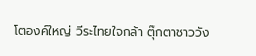โตองค์ใหญ่ วีระไทยใจกล้า ตุ๊กตาชาววัง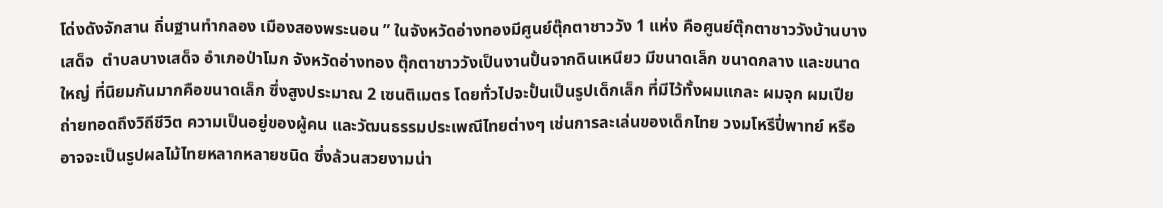โด่งดังจักสาน ถิ่นฐานทำกลอง เมืองสองพระนอน ” ในจังหวัดอ่างทองมีศูนย์ตุ๊กตาชาววัง 1 แห่ง คือศูนย์ตุ๊กตาชาววังบ้านบางเสด็จ  ตำบลบางเสด็จ อำเภอป่าโมก จังหวัดอ่างทอง ตุ๊กตาชาววังเป็นงานปั้นจากดินเหนียว มีขนาดเล็ก ขนาดกลาง และขนาดใหญ่ ที่นิยมกันมากคือขนาดเล็ก ซึ่งสูงประมาณ 2 เซนติเมตร โดยทั่วไปจะปั้นเป็นรูปเด็กเล็ก ที่มีไว้ทั้งผมแกละ ผมจุก ผมเปีย  ถ่ายทอดถึงวิถีชีวิต ความเป็นอยู่ของผู้คน และวัฒนธรรมประเพณีไทยต่างๆ เช่นการละเล่นของเด็กไทย วงมโหรีปี่พาทย์ หรืออาจจะเป็นรูปผลไม้ไทยหลากหลายชนิด ซึ่งล้วนสวยงามน่า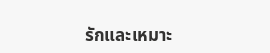รักและเหมาะ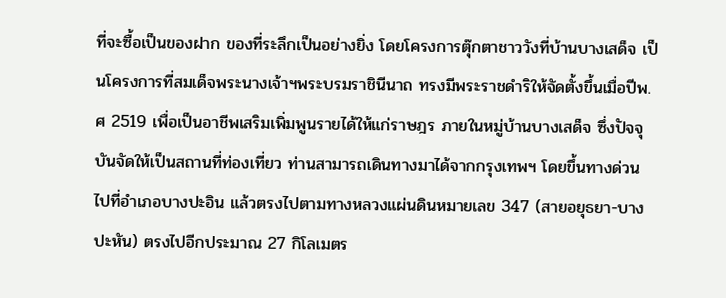ที่จะซื้อเป็นของฝาก ของที่ระลึกเป็นอย่างยิ่ง โดยโครงการตุ๊กตาชาววังที่บ้านบางเสด็จ เป็นโครงการที่สมเด็จพระนางเจ้าฯพระบรมราชินีนาถ ทรงมีพระราชดำริให้จัดตั้งขึ้นเมื่อปีพ.ศ 2519 เพื่อเป็นอาชีพเสริมเพิ่มพูนรายได้ให้แก่ราษฎร ภายในหมู่บ้านบางเสด็จ ซึ่งปัจจุบันจัดให้เป็นสถานที่ท่องเที่ยว ท่านสามารถเดินทางมาได้จากกรุงเทพฯ โดยขึ้นทางด่วน ไปที่อำเภอบางปะอิน แล้วตรงไปตามทางหลวงแผ่นดินหมายเลข 347 (สายอยุธยา-บางปะหัน) ตรงไปอีกประมาณ 27 กิโลเมตร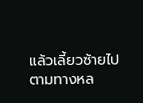แล้วเลี้ยวซ้ายไปตามทางหล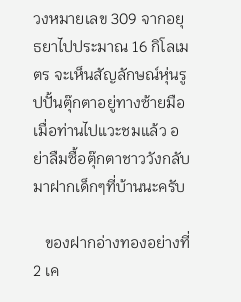วงหมายเลข 309 จากอยุธยาไปประมาณ 16 กิโลเมตร จะเห็นสัญลักษณ์หุ่นรูปปั้นตุ๊กตาอยู่ทางซ้ายมือ เมื่อท่านไปแวะชมแล้ว อย่าลืมซื้อตุ๊กตาชาววังกลับมาฝากเด็กๆที่บ้านนะครับ

   ของฝากอ่างทองอย่างที่ 2 เค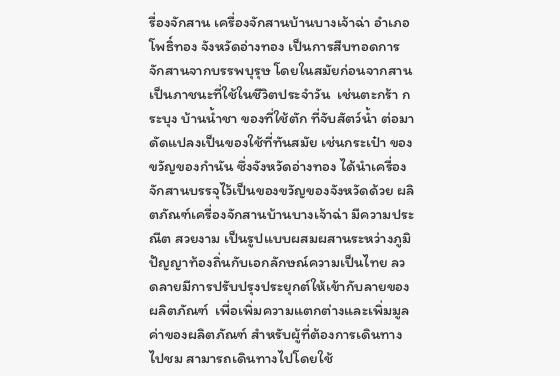รื่องจักสาน เครื่องจักสานบ้านบางเจ้าฉ่า อำเภอโพธิ์ทอง จังหวัดอ่างทอง เป็นการสืบทอดการจักสานจากบรรพบุรุษ โดยในสมัยก่อนจากสานเป็นภาชนะที่ใช้ในชีวิตประจำวัน  เช่นตะกร้า กระบุง บ้านน้ำชา ของที่ใช้ตัก ที่จับสัตว์น้ำ ต่อมาดัดแปลงเป็นของใช้ที่ทันสมัย เช่นกระเป๋า ของขวัญของกำนัน ซึ่งจังหวัดอ่างทอง ได้นำเครื่องจักสานบรรจุไว้เป็นของขวัญของจังหวัดด้วย ผลิตภัณฑ์เครื่องจักสานบ้านบางเจ้าฉ่า มีความประณีต สวยงาม เป็นรูปแบบผสมผสานระหว่างภูมิปัญญาท้องถิ่นกับเอกลักษณ์ความเป็นไทย ลวดลายมีการปรับปรุงประยุกต์ให้เข้ากับลายของผลิตภัณฑ์  เพื่อเพิ่มความแตกต่างและเพิ่มมูลค่าของผลิตภัณฑ์ สำหรับผู้ที่ต้องการเดินทางไปชม สามารถเดินทางไปโดยใช้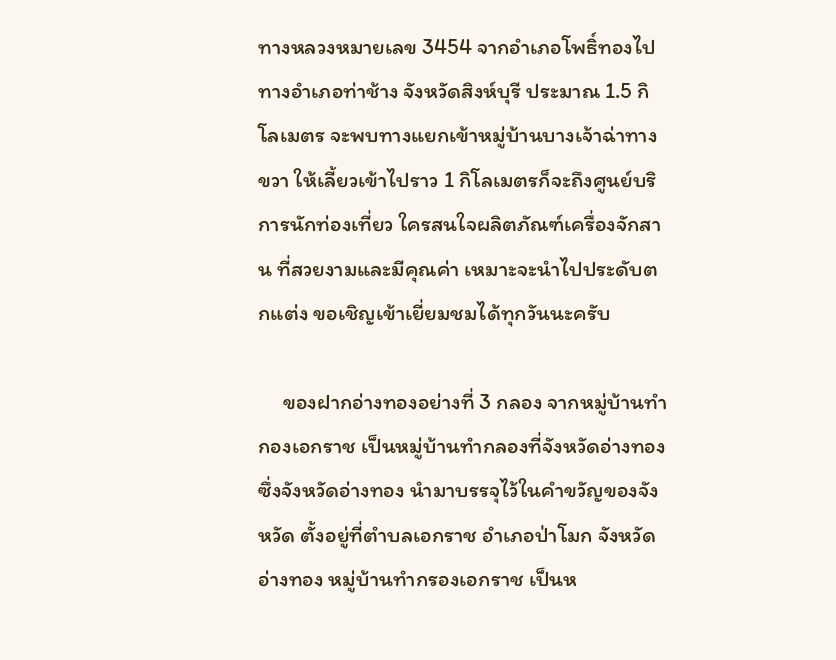ทางหลวงหมายเลข 3454 จากอำเภอโพธิ์ทองไปทางอำเภอท่าช้าง จังหวัดสิงห์บุรี ประมาณ 1.5 กิโลเมตร จะพบทางแยกเข้าหมู่บ้านบางเจ้าฉ่าทางขวา ให้เลี้ยวเข้าไปราว 1 กิโลเมตรก็จะถึงศูนย์บริการนักท่องเที่ยว ใครสนใจผลิตภัณฑ์เครื่องจักสาน ที่สวยงามและมีคุณค่า เหมาะจะนำไปประดับตกแต่ง ขอเชิญเข้าเยี่ยมชมได้ทุกวันนะครับ

     ของฝากอ่างทองอย่างที่ 3 กลอง จากหมู่บ้านทำกองเอกราช เป็นหมู่บ้านทำกลองที่จังหวัดอ่างทอง ซึ่งจังหวัดอ่างทอง นำมาบรรจุไว้ในคำขวัญของจังหวัด ตั้งอยู่ที่ตำบลเอกราช อำเภอป่าโมก จังหวัดอ่างทอง หมู่บ้านทำกรองเอกราช เป็นห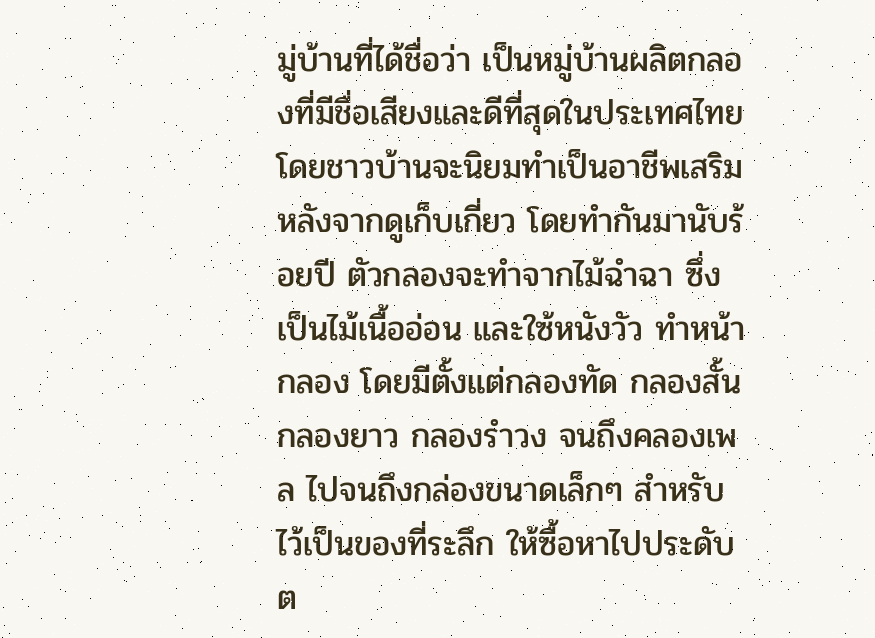มู่บ้านที่ได้ชื่อว่า เป็นหมู่บ้านผลิตกลองที่มีชื่อเสียงและดีที่สุดในประเทศไทย โดยชาวบ้านจะนิยมทำเป็นอาชีพเสริม หลังจากดูเก็บเกี่ยว โดยทำกันมานับร้อยปี ตัวกลองจะทำจากไม้ฉำฉา ซึ่งเป็นไม้เนื้ออ่อน และใซ้หนังวัว ทำหน้ากลอง โดยมีตั้งแต่กลองทัด กลองสั้น กลองยาว กลองรำวง จนถึงคลองเพล ไปจนถึงกล่องขนาดเล็กๆ สำหรับไว้เป็นของที่ระลึก ให้ซื้อหาไปประดับต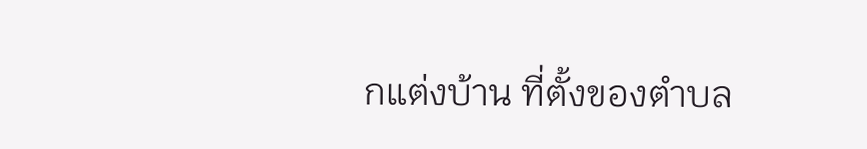กแต่งบ้าน ที่ตั้งของตำบล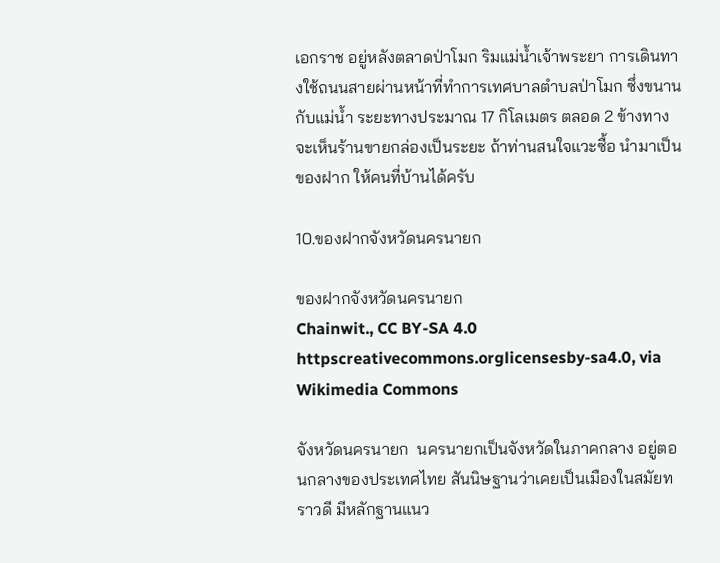เอกราช อยู่หลังตลาดป่าโมก ริมแม่น้ำเจ้าพระยา การเดินทางใช้ถนนสายผ่านหน้าที่ทำการเทศบาลตำบลป่าโมก ซึ่งขนานกับแม่น้ำ ระยะทางประมาณ 17 กิโลเมตร ตลอด 2 ข้างทางจะเห็นร้านขายกล่องเป็นระยะ ถ้าท่านสนใจแวะซื้อ นำมาเป็นของฝาก ให้คนที่บ้านได้ครับ

10.ของฝากจังหวัดนครนายก

ของฝากจังหวัดนครนายก
Chainwit., CC BY-SA 4.0 httpscreativecommons.orglicensesby-sa4.0, via Wikimedia Commons

จังหวัดนครนายก  นครนายกเป็นจังหวัดในภาคกลาง อยู่ตอนกลางของประเทศไทย สันนิษฐานว่าเคยเป็นเมืองในสมัยทราวดี มีหลักฐานแนว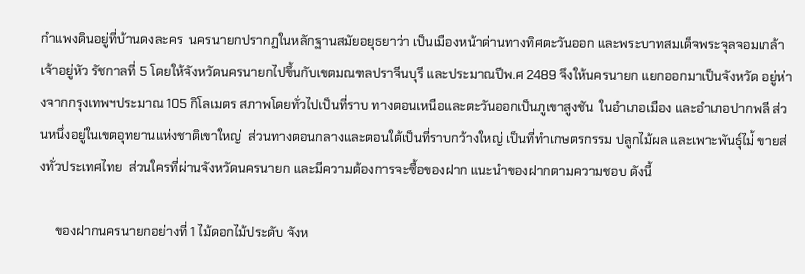กำแพงดินอยู่ที่บ้านดงละคร  นครนายกปรากฏในหลักฐานสมัยอยุธยาว่า เป็นเมืองหน้าด่านทางทิศตะวันออก และพระบาทสมเด็จพระจุลจอมเกล้าเจ้าอยู่หัว รัชกาลที่ 5 โดยให้จังหวัดนครนายกไปขึ้นกับเขตมณฑลปราจีนบุรี และประมาณปีพ.ศ 2489 จึงให้นครนายก แยกออกมาเป็นจังหวัด อยู่ห่างจากกรุงเทพฯประมาณ 105 กิโลเมตร สภาพโดยทั่วไปเป็นที่ราบ ทางตอนเหนือและตะวันออกเป็นภูเขาสูงชัน  ในอำเภอเมือง และอำเภอปากพลี ส่วนหนึ่งอยู่ในเขตอุทยานแห่งชาติเขาใหญ่  ส่วนทางตอนกลางและตอนใต้เป็นที่ราบกว้างใหญ่ เป็นที่ทำเกษตรกรรม ปลูกไม้ผล และเพาะพันธุ์ไม่้ ขายส่งทั่วประเทศไทย  ส่วนใครที่ผ่านจังหวัดนครนายก และมีความต้องการจะซื้อของฝาก แนะนำของฝากตามความชอบ ดังนี้

     ของฝากนครนายกอย่างที่ 1 ไม้ดอกไม้ประดับ จังห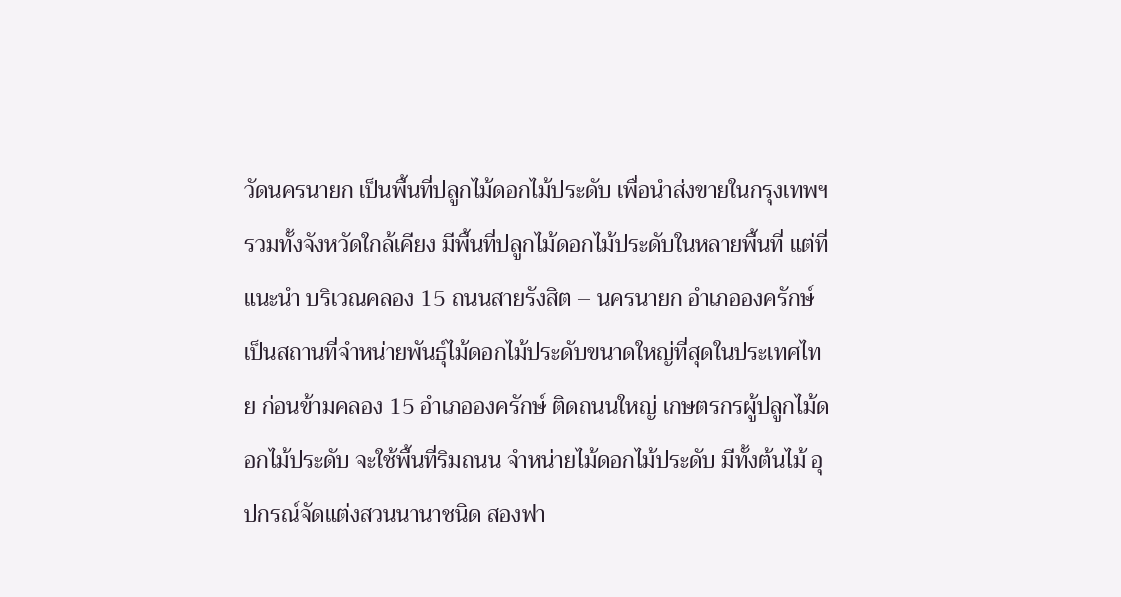วัดนครนายก เป็นพื้นที่ปลูกไม้ดอกไม้ประดับ เพื่อนำส่งขายในกรุงเทพฯ รวมทั้งจังหวัดใกล้เคียง มีพื้นที่ปลูกไม้ดอกไม้ประดับในหลายพื้นที่ แต่ที่แนะนำ บริเวณคลอง 15 ถนนสายรังสิต – นครนายก อำเภอองครักษ์ เป็นสถานที่จำหน่ายพันธุ์ไม้ดอกไม้ประดับขนาดใหญ่ที่สุดในประเทศไทย ก่อนข้ามคลอง 15 อำเภอองครักษ์ ติดถนนใหญ่ เกษตรกรผู้ปลูกไม้ดอกไม้ประดับ จะใช้พื้นที่ริมถนน จำหน่ายไม้ดอกไม้ประดับ มีทั้งต้นไม้ อุปกรณ์จัดแต่งสวนนานาชนิด สองฟา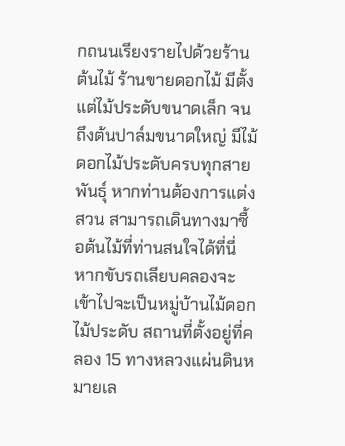กถนนเรียงรายไปด้วยร้านต้นไม้ ร้านขายดอกไม้ มีตั้งแต่ไม้ประดับขนาดเล็ก จนถึงต้นปาล์มขนาดใหญ่ มีไม้ดอกไม้ประดับครบทุกสายพันธุ์ หากท่านต้องการแต่งสวน สามารถเดินทางมาซื้อต้นไม้ที่ท่านสนใจได้ที่นี่ หากขับรถเลียบคลองจะเข้าไปจะเป็นหมู่บ้านไม้ดอกไม้ประดับ สถานที่ตั้งอยู่ที่คลอง 15 ทางหลวงแผ่นดินหมายเล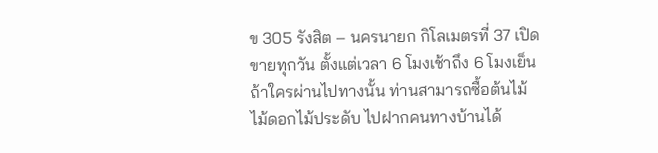ข 305 รังสิต – นครนายก กิโลเมตรที่ 37 เปิดขายทุกวัน ตั้งแต่เวลา 6 โมงเช้าถึง 6 โมงเย็น ถ้าใครผ่านไปทางนั้น ท่านสามารถซื้อต้นไม้ ไม้ดอกไม้ประดับ ไปฝากคนทางบ้านได้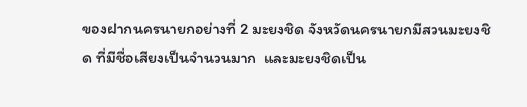ของฝากนครนายกอย่างที่ 2 มะยงชิด จังหวัดนครนายกมีสวนมะยงชิด ที่มีชื่อเสียงเป็นจำนวนมาก  และมะยงชิดเป็น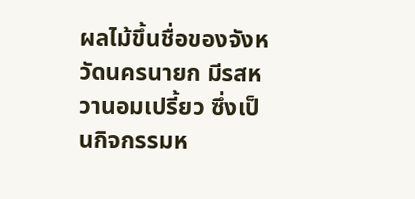ผลไม้ขึ้นชื่อของจังหวัดนครนายก มีรสหวานอมเปรี้ยว ซึ่งเป็นกิจกรรมห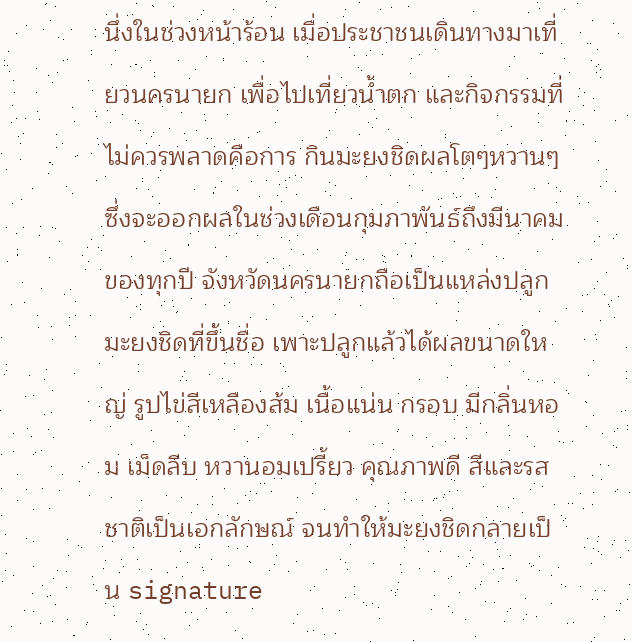นึ่งในช่วงหน้าร้อน เมื่อประชาชนเดินทางมาเที่ยวนครนายก เพื่อไปเที่ยวน้ำตก และกิจกรรมที่ ไม่ควรพลาดคือการ กินมะยงชิดผลโตๆหวานๆ ซึ่งจะออกผลในช่วงเดือนกุมภาพันธ์ถึงมีนาคม ของทุกปี จังหวัดนครนายกถือเป็นแหล่งปลูกมะยงชิดที่ขึ้นชื่อ เพาะปลูกแล้วได้ผลขนาดใหญ่ รูปไข่สีเหลืองส้ม เนื้อแน่น กรอบ มีกลิ่นหอม เม็ดลีบ หวานอมเปรี้ยว คุณภาพดี สีและรสชาติเป็นเอกลักษณ์ จนทำให้มะยงชิดกลายเป็น signature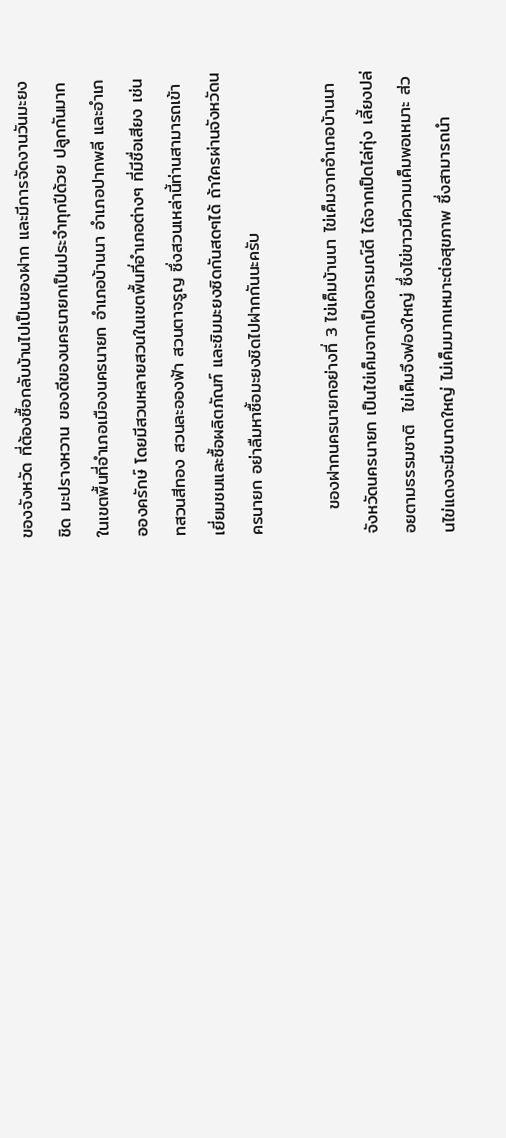ของจังหวัด ที่ต้องซื้อกลับบ้านไปเป็นของฝาก และมีการจัดงานวันมะยงชิด มะปรางหวาน ของดีของนครนายกเป็นประจำทุกปีด้วย ปลูกกันมากในเขตพื้นที่อำเภอเมืองนครนายก อำเภอบ้านนา อำเภอปากพลี และอำเภอองครักษ์ โดยมีสวนหลายสวนในเขตพื้นที่อำเภอต่างๆ ที่มีชื่อเสียง เช่นทสวนสีทอง สวนละอองฟ้า สวนตาจรูญ ซึ่งสวนเหล่านี้ท่านสามารถเข้าเยี่ยมชมและซื้อผลิตภัณฑ์ และชิมมะยงซิดกันสดๆได้ ถ้าใครผ่านจังหวัดนครนายก อย่าลืมหาซื้อมะยงชิดไปฝากกันนะครับ

    ของฝากนครนายกอย่างที่ 3 ไข่เค็มบ้านนา ไข่เค็มจากอำเภอบ้านนา จังหวัดนครนายก เป็นไข่เค็มจากเป็ดอารมณ์ดี ได้จากเป็ดไล่ทุ่ง เลี้ยงปล่อยตามธรรมชาติ  ไข่เค็มจึงฟองใหญ่ ซึ่งไข่ขาวมีความเค็มพอเหมาะ ส่วนไข่แดงจะมีขนาดใหญ่ ไม่เค็มมากเหมาะต่อสุขภาพ ซึ่งสามารถนำ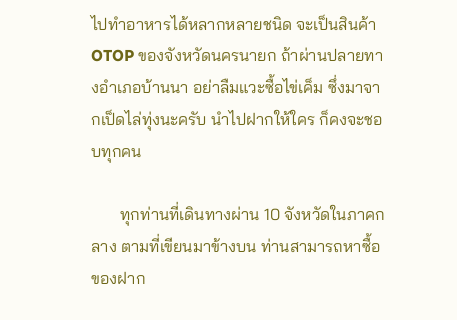ไปทำอาหารได้หลากหลายชนิด จะเป็นสินค้า OTOP ของจังหวัดนครนายก ถ้าผ่านปลายทางอำเภอบ้านนา อย่าลืมแวะซื้อไข่เค็ม ซึ่งมาจากเป็ดไล่ทุ่งนะครับ นำไปฝากให้ใคร ก็คงจะชอบทุกคน

       ทุกท่านที่เดินทางผ่าน 10 จังหวัดในภาคกลาง ตามที่เขียนมาข้างบน ท่านสามารถหาซื้อของฝาก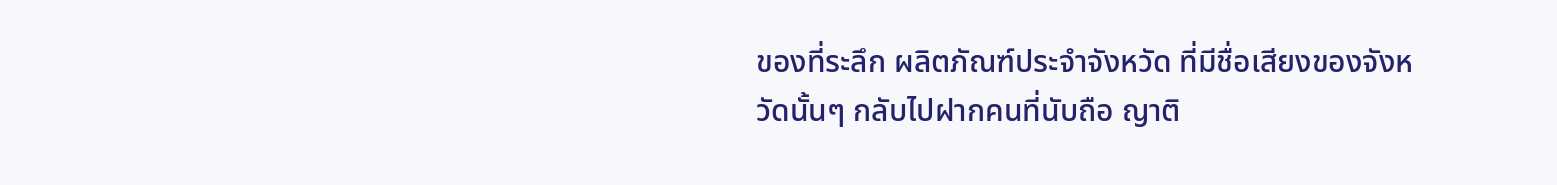ของที่ระลึก ผลิตภัณฑ์ประจำจังหวัด ที่มีชื่อเสียงของจังหวัดนั้นๆ กลับไปฝากคนที่นับถือ ญาติ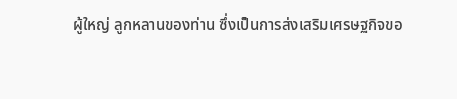ผู้ใหญ่ ลูกหลานของท่าน ซึ่งเป็นการส่งเสริมเศรษฐกิจขอ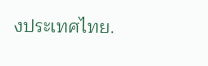งประเทศไทย.